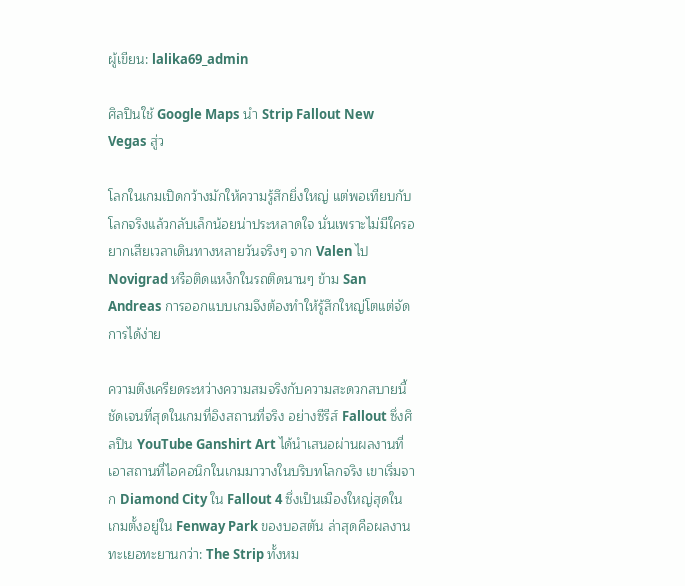ผู้เขียน: lalika69_admin

ศิลปินใช้ Google Maps นำ Strip Fallout New Vegas สู่ว

โลกในเกมเปิดกว้างมักให้ความรู้สึกยิ่งใหญ่ แต่พอเทียบกับโลกจริงแล้วกลับเล็กน้อยน่าประหลาดใจ นั่นเพราะไม่มีใครอยากเสียเวลาเดินทางหลายวันจริงๆ จาก Valen ไป Novigrad หรือติดแหง็กในรถติดนานๆ ข้าม San Andreas การออกแบบเกมจึงต้องทำให้รู้สึกใหญ่โตแต่จัดการได้ง่าย

ความตึงเครียดระหว่างความสมจริงกับความสะดวกสบายนี้ชัดเจนที่สุดในเกมที่อิงสถานที่จริง อย่างซีรีส์ Fallout ซึ่งศิลปิน YouTube Ganshirt Art ได้นำเสนอผ่านผลงานที่เอาสถานที่ไอคอนิกในเกมมาวางในบริบทโลกจริง เขาเริ่มจาก Diamond City ใน Fallout 4 ซึ่งเป็นเมืองใหญ่สุดในเกมตั้งอยู่ใน Fenway Park ของบอสตัน ล่าสุดคือผลงานทะเยอทะยานกว่า: The Strip ทั้งหม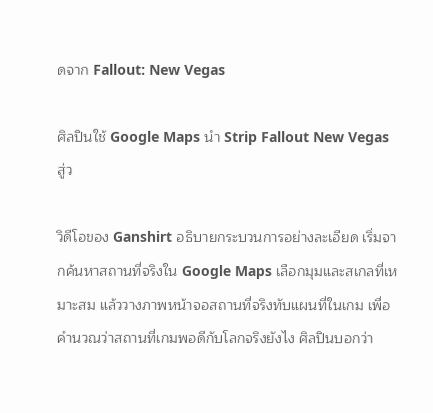ดจาก Fallout: New Vegas

ศิลปินใช้ Google Maps นำ Strip Fallout New Vegas สู่ว

วิดีโอของ Ganshirt อธิบายกระบวนการอย่างละเอียด เริ่มจากค้นหาสถานที่จริงใน Google Maps เลือกมุมและสเกลที่เหมาะสม แล้ววางภาพหน้าจอสถานที่จริงทับแผนที่ในเกม เพื่อคำนวณว่าสถานที่เกมพอดีกับโลกจริงยังไง ศิลปินบอกว่า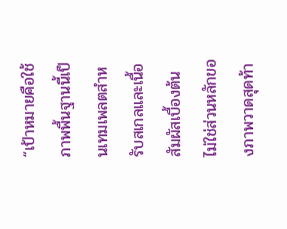“เป้าหมายคือใช้ภาพพื้นฐานนี้เป็นเทมเพลตสำหรับสเกลและเนื้อสัมผัสเบื้องต้น ไม่ใช่ส่วนหลักของภาพวาดสุดท้า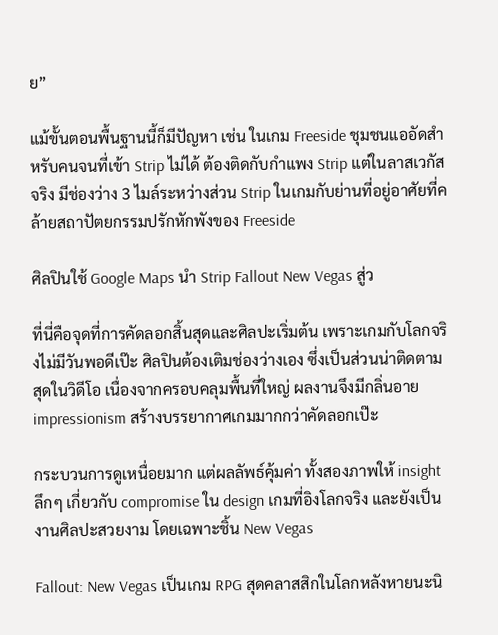ย”

แม้ขั้นตอนพื้นฐานนี้ก็มีปัญหา เช่น ในเกม Freeside ชุมชนแออัดสำหรับคนจนที่เข้า Strip ไม่ได้ ต้องติดกับกำแพง Strip แต่ในลาสเวกัสจริง มีช่องว่าง 3 ไมล์ระหว่างส่วน Strip ในเกมกับย่านที่อยู่อาศัยที่คล้ายสถาปัตยกรรมปรักหักพังของ Freeside

ศิลปินใช้ Google Maps นำ Strip Fallout New Vegas สู่ว

ที่นี่คือจุดที่การคัดลอกสิ้นสุดและศิลปะเริ่มต้น เพราะเกมกับโลกจริงไม่มีวันพอดีเป๊ะ ศิลปินต้องเติมช่องว่างเอง ซึ่งเป็นส่วนน่าติดตามสุดในวิดีโอ เนื่องจากครอบคลุมพื้นที่ใหญ่ ผลงานจึงมีกลิ่นอาย impressionism สร้างบรรยากาศเกมมากกว่าคัดลอกเป๊ะ

กระบวนการดูเหนื่อยมาก แต่ผลลัพธ์คุ้มค่า ทั้งสองภาพให้ insight ลึกๆ เกี่ยวกับ compromise ใน design เกมที่อิงโลกจริง และยังเป็นงานศิลปะสวยงาม โดยเฉพาะชิ้น New Vegas

Fallout: New Vegas เป็นเกม RPG สุดคลาสสิกในโลกหลังหายนะนิ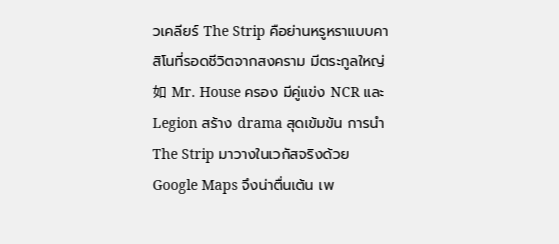วเคลียร์ The Strip คือย่านหรูหราแบบคาสิโนที่รอดชีวิตจากสงคราม มีตระกูลใหญ่如 Mr. House ครอง มีคู่แข่ง NCR และ Legion สร้าง drama สุดเข้มข้น การนำ The Strip มาวางในเวกัสจริงด้วย Google Maps จึงน่าตื่นเต้น เพ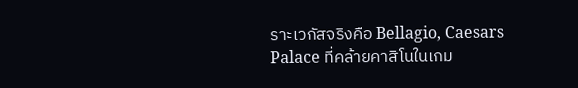ราะเวกัสจริงคือ Bellagio, Caesars Palace ที่คล้ายคาสิโนในเกม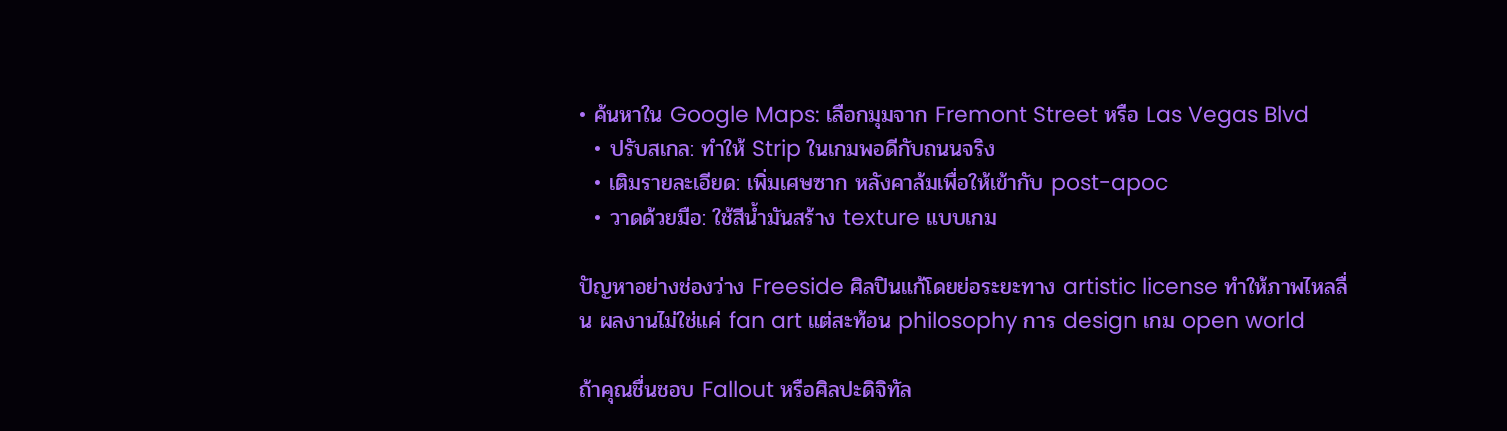• ค้นหาใน Google Maps: เลือกมุมจาก Fremont Street หรือ Las Vegas Blvd
  • ปรับสเกล: ทำให้ Strip ในเกมพอดีกับถนนจริง
  • เติมรายละเอียด: เพิ่มเศษซาก หลังคาล้มเพื่อให้เข้ากับ post-apoc
  • วาดด้วยมือ: ใช้สีน้ำมันสร้าง texture แบบเกม

ปัญหาอย่างช่องว่าง Freeside ศิลปินแก้โดยย่อระยะทาง artistic license ทำให้ภาพไหลลื่น ผลงานไม่ใช่แค่ fan art แต่สะท้อน philosophy การ design เกม open world

ถ้าคุณชื่นชอบ Fallout หรือศิลปะดิจิทัล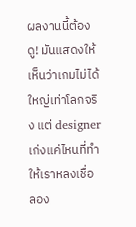ผลงานนี้ต้องดู! มันแสดงให้เห็นว่าเกมไม่ได้ใหญ่เท่าโลกจริง แต่ designer เก่งแค่ไหนที่ทำให้เราหลงเชื่อ ลอง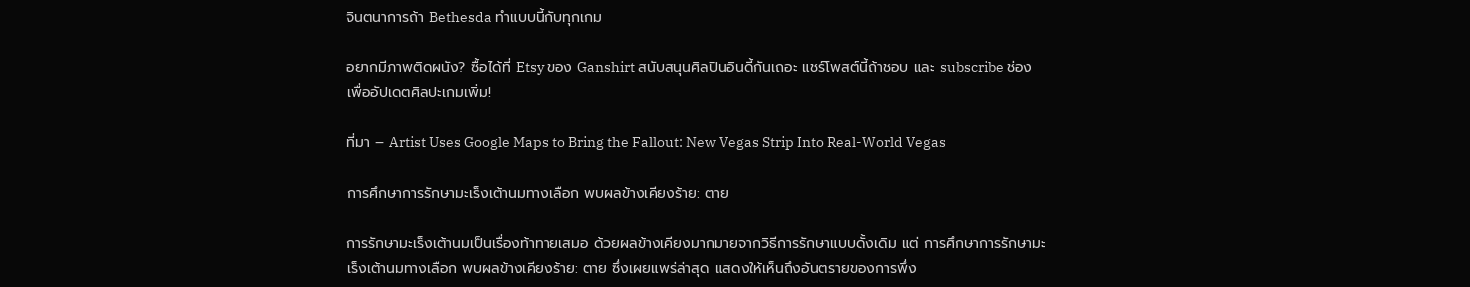จินตนาการถ้า Bethesda ทำแบบนี้กับทุกเกม

อยากมีภาพติดผนัง? ซื้อได้ที่ Etsy ของ Ganshirt สนับสนุนศิลปินอินดี้กันเถอะ แชร์โพสต์นี้ถ้าชอบ และ subscribe ช่องเพื่ออัปเดตศิลปะเกมเพิ่ม!

ที่มา – Artist Uses Google Maps to Bring the Fallout: New Vegas Strip Into Real-World Vegas

การศึกษาการรักษามะเร็งเต้านมทางเลือก พบผลข้างเคียงร้าย: ตาย

การรักษามะเร็งเต้านมเป็นเรื่องท้าทายเสมอ ด้วยผลข้างเคียงมากมายจากวิธีการรักษาแบบดั้งเดิม แต่ การศึกษาการรักษามะเร็งเต้านมทางเลือก พบผลข้างเคียงร้าย: ตาย ซึ่งเผยแพร่ล่าสุด แสดงให้เห็นถึงอันตรายของการพึ่ง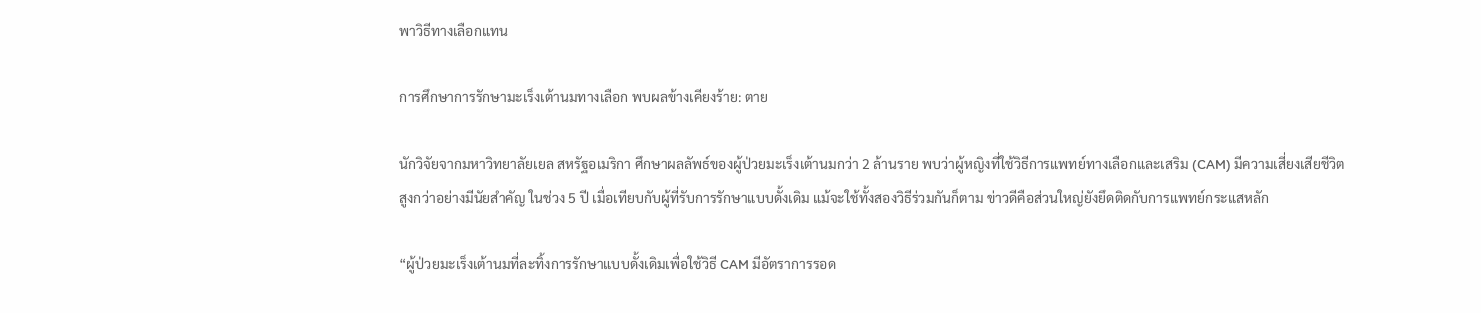พาวิธีทางเลือกแทน

การศึกษาการรักษามะเร็งเต้านมทางเลือก พบผลข้างเคียงร้าย: ตาย

นักวิจัยจากมหาวิทยาลัยเยล สหรัฐอเมริกา ศึกษาผลลัพธ์ของผู้ป่วยมะเร็งเต้านมกว่า 2 ล้านราย พบว่าผู้หญิงที่ใช้วิธีการแพทย์ทางเลือกและเสริม (CAM) มีความเสี่ยงเสียชีวิตสูงกว่าอย่างมีนัยสำคัญ ในช่วง 5 ปี เมื่อเทียบกับผู้ที่รับการรักษาแบบดั้งเดิม แม้จะใช้ทั้งสองวิธีร่วมกันก็ตาม ข่าวดีคือส่วนใหญ่ยังยึดติดกับการแพทย์กระแสหลัก

“ผู้ป่วยมะเร็งเต้านมที่ละทิ้งการรักษาแบบดั้งเดิมเพื่อใช้วิธี CAM มีอัตราการรอด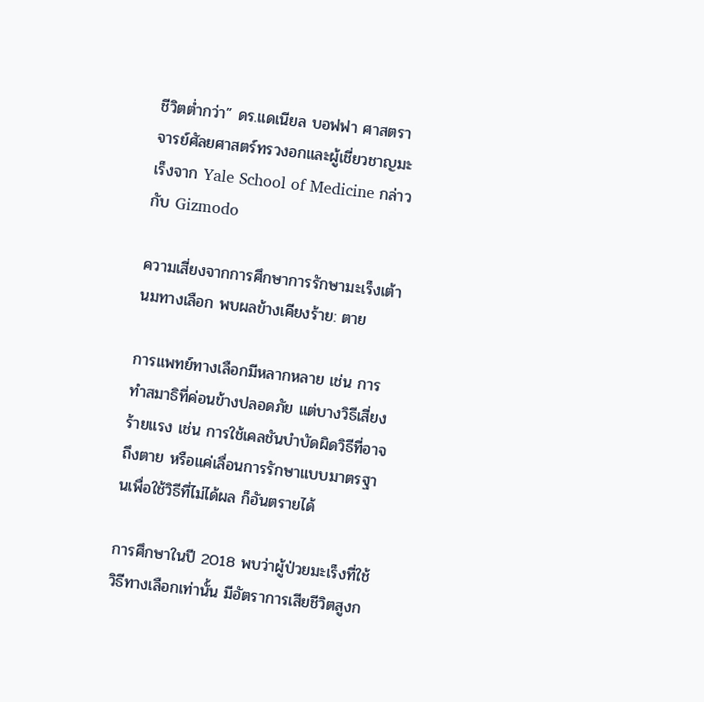ชีวิตต่ำกว่า” ดร.แดเนียล บอฟฟา ศาสตราจารย์ศัลยศาสตร์ทรวงอกและผู้เชี่ยวชาญมะเร็งจาก Yale School of Medicine กล่าวกับ Gizmodo

ความเสี่ยงจากการศึกษาการรักษามะเร็งเต้านมทางเลือก พบผลข้างเคียงร้าย: ตาย

การแพทย์ทางเลือกมีหลากหลาย เช่น การทำสมาธิที่ค่อนข้างปลอดภัย แต่บางวิธีเสี่ยงร้ายแรง เช่น การใช้เคลชันบำบัดผิดวิธีที่อาจถึงตาย หรือแค่เลื่อนการรักษาแบบมาตรฐานเพื่อใช้วิธีที่ไม่ได้ผล ก็อันตรายได้

การศึกษาในปี 2018 พบว่าผู้ป่วยมะเร็งที่ใช้วิธีทางเลือกเท่านั้น มีอัตราการเสียชีวิตสูงก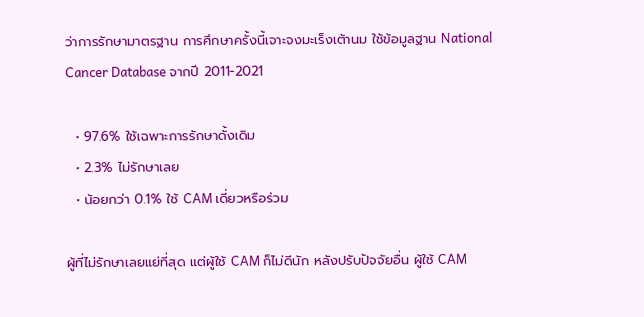ว่าการรักษามาตรฐาน การศึกษาครั้งนี้เจาะจงมะเร็งเต้านม ใช้ข้อมูลฐาน National Cancer Database จากปี 2011-2021

  • 97.6% ใช้เฉพาะการรักษาดั้งเดิม
  • 2.3% ไม่รักษาเลย
  • น้อยกว่า 0.1% ใช้ CAM เดี่ยวหรือร่วม

ผู้ที่ไม่รักษาเลยแย่ที่สุด แต่ผู้ใช้ CAM ก็ไม่ดีนัก หลังปรับปัจจัยอื่น ผู้ใช้ CAM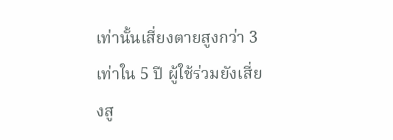เท่านั้นเสี่ยงตายสูงกว่า 3 เท่าใน 5 ปี ผู้ใช้ร่วมยังเสี่ยงสู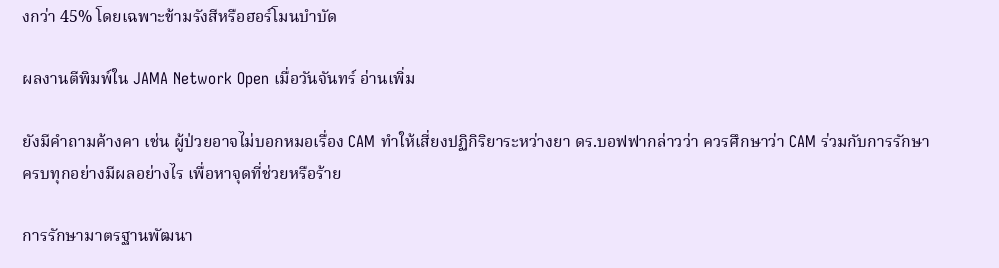งกว่า 45% โดยเฉพาะข้ามรังสีหรือฮอร์โมนบำบัด

ผลงานตีพิมพ์ใน JAMA Network Open เมื่อวันจันทร์ อ่านเพิ่ม

ยังมีคำถามค้างคา เช่น ผู้ป่วยอาจไม่บอกหมอเรื่อง CAM ทำให้เสี่ยงปฏิกิริยาระหว่างยา ดร.บอฟฟากล่าวว่า ควรศึกษาว่า CAM ร่วมกับการรักษาครบทุกอย่างมีผลอย่างไร เพื่อหาจุดที่ช่วยหรือร้าย

การรักษามาตรฐานพัฒนา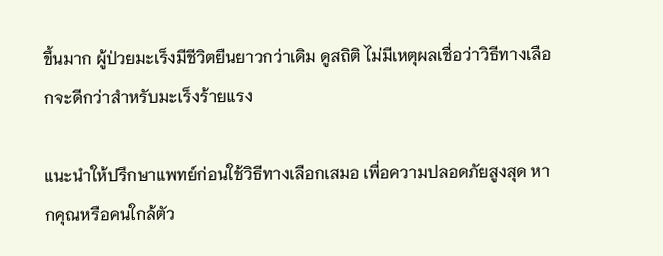ขึ้นมาก ผู้ป่วยมะเร็งมีชีวิตยืนยาวกว่าเดิม ดูสถิติ ไม่มีเหตุผลเชื่อว่าวิธีทางเลือกจะดีกว่าสำหรับมะเร็งร้ายแรง

แนะนำให้ปรึกษาแพทย์ก่อนใช้วิธีทางเลือกเสมอ เพื่อความปลอดภัยสูงสุด หากคุณหรือคนใกล้ตัว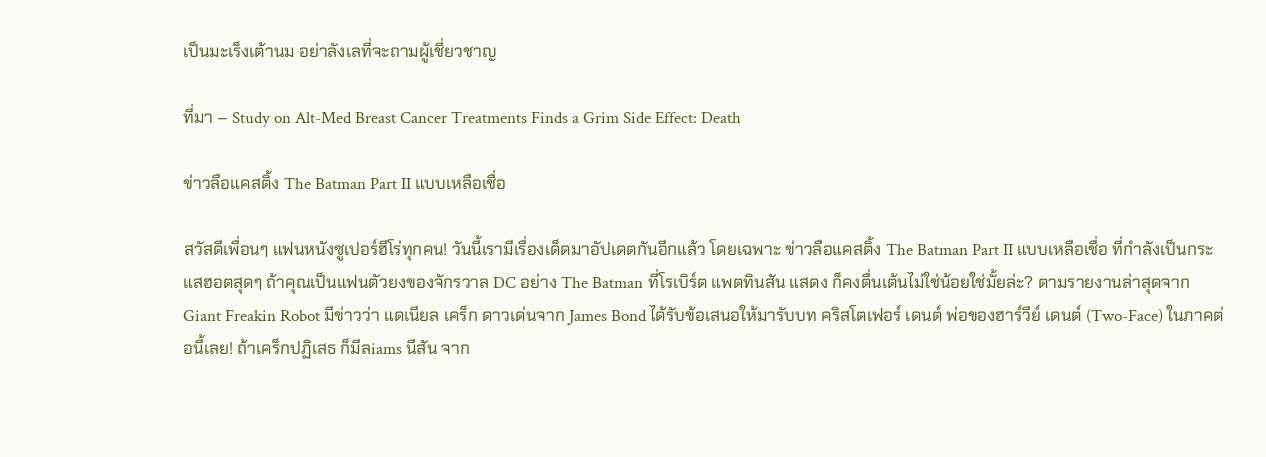เป็นมะเร็งเต้านม อย่าลังเลที่จะถามผู้เชี่ยวชาญ

ที่มา – Study on Alt-Med Breast Cancer Treatments Finds a Grim Side Effect: Death

ข่าวลือแคสติ้ง The Batman Part II แบบเหลือเชื่อ

สวัสดีเพื่อนๆ แฟนหนังซูเปอร์ฮีโร่ทุกคน! วันนี้เรามีเรื่องเด็ดมาอัปเดตกันอีกแล้ว โดยเฉพาะ ข่าวลือแคสติ้ง The Batman Part II แบบเหลือเชื่อ ที่กำลังเป็นกระแสฮอตสุดๆ ถ้าคุณเป็นแฟนตัวยงของจักรวาล DC อย่าง The Batman ที่โรเบิร์ต แพตทินสัน แสดง ก็คงตื่นเต้นไม่ใช่น้อยใช่มั้ยล่ะ? ตามรายงานล่าสุดจาก Giant Freakin Robot มีข่าวว่า แดเนียล เคร็ก ดาวเด่นจาก James Bond ได้รับข้อเสนอให้มารับบท คริสโตเฟอร์ เดนต์ พ่อของฮาร์วีย์ เดนต์ (Two-Face) ในภาคต่อนี้เลย! ถ้าเคร็กปฏิเสธ ก็มีลiams นีสัน จาก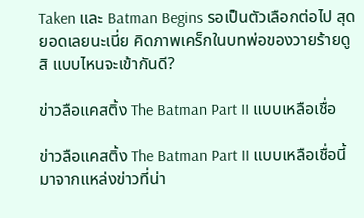Taken และ Batman Begins รอเป็นตัวเลือกต่อไป สุดยอดเลยนะเนี่ย คิดภาพเคร็กในบทพ่อของวายร้ายดูสิ แบบไหนจะเข้ากันดี?

ข่าวลือแคสติ้ง The Batman Part II แบบเหลือเชื่อ

ข่าวลือแคสติ้ง The Batman Part II แบบเหลือเชื่อนี้มาจากแหล่งข่าวที่น่า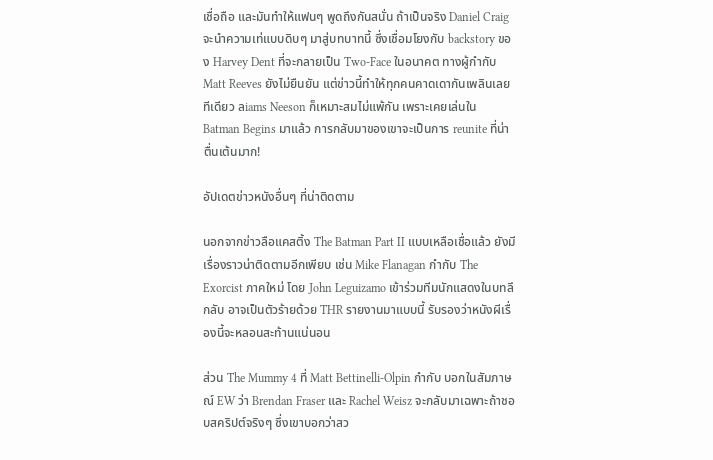เชื่อถือ และมันทำให้แฟนๆ พูดถึงกันสนั่น ถ้าเป็นจริง Daniel Craig จะนำความเท่แบบดิบๆ มาสู่บทบาทนี้ ซึ่งเชื่อมโยงกับ backstory ของ Harvey Dent ที่จะกลายเป็น Two-Face ในอนาคต ทางผู้กำกับ Matt Reeves ยังไม่ยืนยัน แต่ข่าวนี้ทำให้ทุกคนคาดเดากันเพลินเลยทีเดียว ลiams Neeson ก็เหมาะสมไม่แพ้กัน เพราะเคยเล่นใน Batman Begins มาแล้ว การกลับมาของเขาจะเป็นการ reunite ที่น่าตื่นเต้นมาก!

อัปเดตข่าวหนังอื่นๆ ที่น่าติดตาม

นอกจากข่าวลือแคสติ้ง The Batman Part II แบบเหลือเชื่อแล้ว ยังมีเรื่องราวน่าติดตามอีกเพียบ เช่น Mike Flanagan กำกับ The Exorcist ภาคใหม่ โดย John Leguizamo เข้าร่วมทีมนักแสดงในบทลึกลับ อาจเป็นตัวร้ายด้วย THR รายงานมาแบบนี้ รับรองว่าหนังผีเรื่องนี้จะหลอนสะท้านแน่นอน

ส่วน The Mummy 4 ที่ Matt Bettinelli-Olpin กำกับ บอกในสัมภาษณ์ EW ว่า Brendan Fraser และ Rachel Weisz จะกลับมาเฉพาะถ้าชอบสคริปต์จริงๆ ซึ่งเขาบอกว่าสว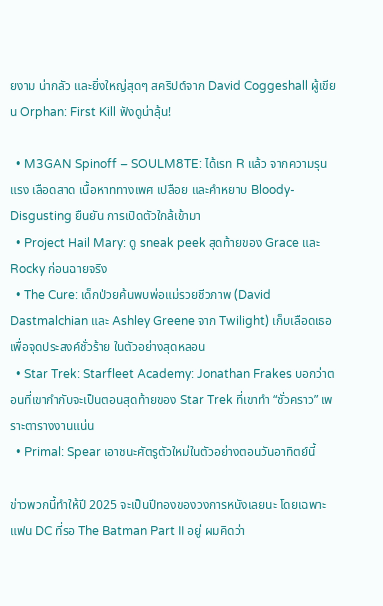ยงาม น่ากลัว และยิ่งใหญ่สุดๆ สคริปต์จาก David Coggeshall ผู้เขียน Orphan: First Kill ฟังดูน่าลุ้น!

  • M3GAN Spinoff – SOULM8TE: ได้เรท R แล้ว จากความรุนแรง เลือดสาด เนื้อหาททางเพศ เปลือย และคำหยาบ Bloody-Disgusting ยืนยัน การเปิดตัวใกล้เข้ามา
  • Project Hail Mary: ดู sneak peek สุดท้ายของ Grace และ Rocky ก่อนฉายจริง
  • The Cure: เด็กป่วยค้นพบพ่อแม่รวยชีวภาพ (David Dastmalchian และ Ashley Greene จาก Twilight) เก็บเลือดเธอเพื่อจุดประสงค์ชั่วร้าย ในตัวอย่างสุดหลอน
  • Star Trek: Starfleet Academy: Jonathan Frakes บอกว่าตอนที่เขากำกับจะเป็นตอนสุดท้ายของ Star Trek ที่เขาทำ “ชั่วคราว” เพราะตารางงานแน่น
  • Primal: Spear เอาชนะศัตรูตัวใหม่ในตัวอย่างตอนวันอาทิตย์นี้

ข่าวพวกนี้ทำให้ปี 2025 จะเป็นปีทองของวงการหนังเลยนะ โดยเฉพาะแฟน DC ที่รอ The Batman Part II อยู่ ผมคิดว่า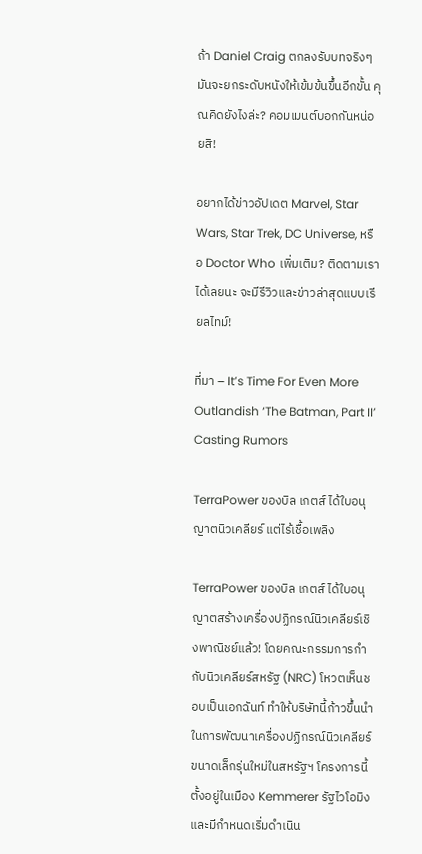ถ้า Daniel Craig ตกลงรับบทจริงๆ มันจะยกระดับหนังให้เข้มข้นขึ้นอีกขั้น คุณคิดยังไงล่ะ? คอมเมนต์บอกกันหน่อยสิ!

อยากได้ข่าวอัปเดต Marvel, Star Wars, Star Trek, DC Universe, หรือ Doctor Who เพิ่มเติม? ติดตามเราได้เลยนะ จะมีรีวิวและข่าวล่าสุดแบบเรียลไทม์!

ที่มา – It’s Time For Even More Outlandish ‘The Batman, Part II’ Casting Rumors

TerraPower ของบิล เกตส์ ได้ใบอนุญาตนิวเคลียร์ แต่ไร้เชื้อเพลิง

TerraPower ของบิล เกตส์ ได้ใบอนุญาตสร้างเครื่องปฏิกรณ์นิวเคลียร์เชิงพาณิชย์แล้ว! โดยคณะกรรมการกำกับนิวเคลียร์สหรัฐ (NRC) โหวตเห็นชอบเป็นเอกฉันท์ ทำให้บริษัทนี้ก้าวขึ้นนำในการพัฒนาเครื่องปฏิกรณ์นิวเคลียร์ขนาดเล็กรุ่นใหม่ในสหรัฐฯ โครงการนี้ตั้งอยู่ในเมือง Kemmerer รัฐไวโอมิง และมีกำหนดเริ่มดำเนิน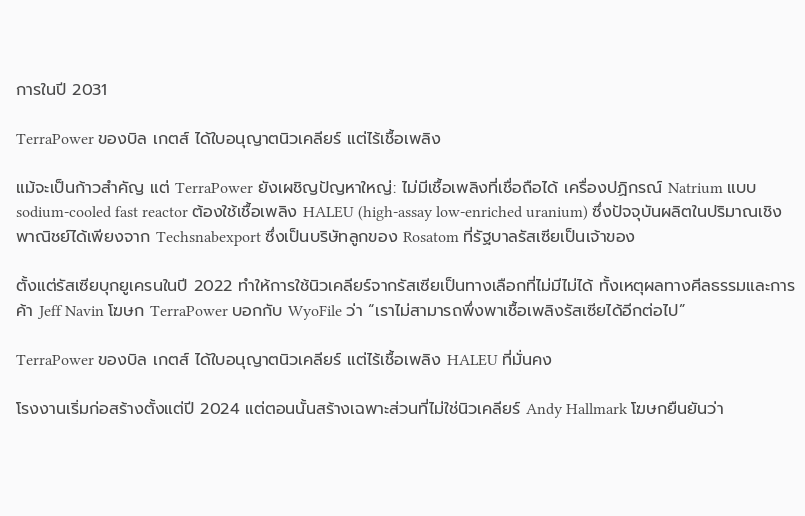การในปี 2031

TerraPower ของบิล เกตส์ ได้ใบอนุญาตนิวเคลียร์ แต่ไร้เชื้อเพลิง

แม้จะเป็นก้าวสำคัญ แต่ TerraPower ยังเผชิญปัญหาใหญ่: ไม่มีเชื้อเพลิงที่เชื่อถือได้ เครื่องปฏิกรณ์ Natrium แบบ sodium-cooled fast reactor ต้องใช้เชื้อเพลิง HALEU (high-assay low-enriched uranium) ซึ่งปัจจุบันผลิตในปริมาณเชิงพาณิชย์ได้เพียงจาก Techsnabexport ซึ่งเป็นบริษัทลูกของ Rosatom ที่รัฐบาลรัสเซียเป็นเจ้าของ

ตั้งแต่รัสเซียบุกยูเครนในปี 2022 ทำให้การใช้นิวเคลียร์จากรัสเซียเป็นทางเลือกที่ไม่มีไม่ได้ ทั้งเหตุผลทางศีลธรรมและการค้า Jeff Navin โฆษก TerraPower บอกกับ WyoFile ว่า “เราไม่สามารถพึ่งพาเชื้อเพลิงรัสเซียได้อีกต่อไป”

TerraPower ของบิล เกตส์ ได้ใบอนุญาตนิวเคลียร์ แต่ไร้เชื้อเพลิง HALEU ที่มั่นคง

โรงงานเริ่มก่อสร้างตั้งแต่ปี 2024 แต่ตอนนั้นสร้างเฉพาะส่วนที่ไม่ใช่นิวเคลียร์ Andy Hallmark โฆษกยืนยันว่า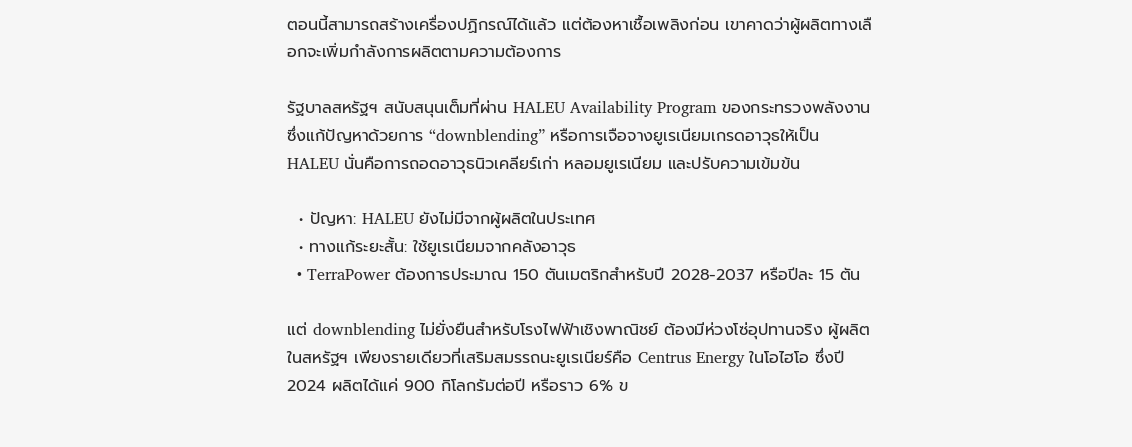ตอนนี้สามารถสร้างเครื่องปฏิกรณ์ได้แล้ว แต่ต้องหาเชื้อเพลิงก่อน เขาคาดว่าผู้ผลิตทางเลือกจะเพิ่มกำลังการผลิตตามความต้องการ

รัฐบาลสหรัฐฯ สนับสนุนเต็มที่ผ่าน HALEU Availability Program ของกระทรวงพลังงาน ซึ่งแก้ปัญหาด้วยการ “downblending” หรือการเจือจางยูเรเนียมเกรดอาวุธให้เป็น HALEU นั่นคือการถอดอาวุธนิวเคลียร์เก่า หลอมยูเรเนียม และปรับความเข้มข้น

  • ปัญหา: HALEU ยังไม่มีจากผู้ผลิตในประเทศ
  • ทางแก้ระยะสั้น: ใช้ยูเรเนียมจากคลังอาวุธ
  • TerraPower ต้องการประมาณ 150 ตันเมตริกสำหรับปี 2028-2037 หรือปีละ 15 ตัน

แต่ downblending ไม่ยั่งยืนสำหรับโรงไฟฟ้าเชิงพาณิชย์ ต้องมีห่วงโซ่อุปทานจริง ผู้ผลิตในสหรัฐฯ เพียงรายเดียวที่เสริมสมรรถนะยูเรเนียร์คือ Centrus Energy ในโอไฮโอ ซึ่งปี 2024 ผลิตได้แค่ 900 กิโลกรัมต่อปี หรือราว 6% ข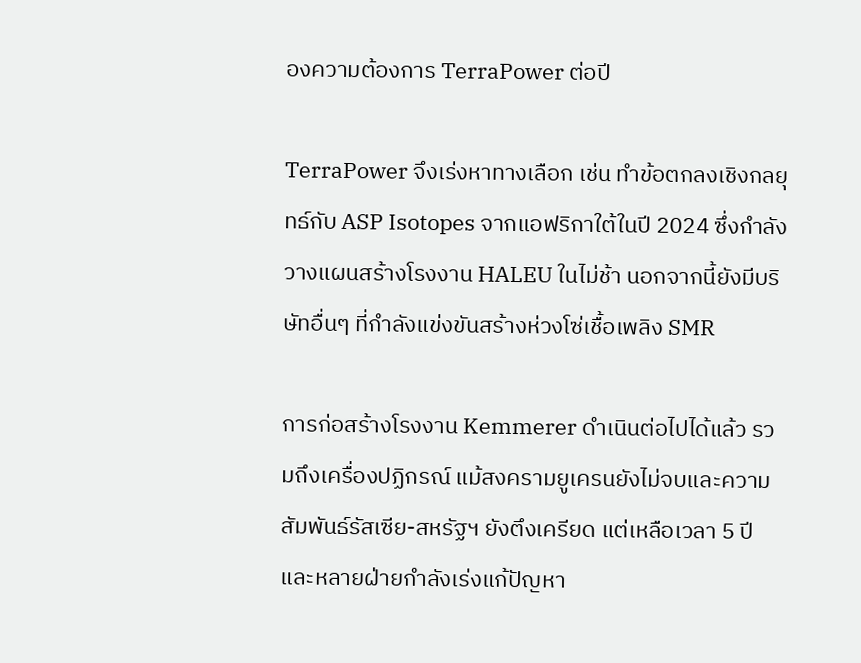องความต้องการ TerraPower ต่อปี

TerraPower จึงเร่งหาทางเลือก เช่น ทำข้อตกลงเชิงกลยุทธ์กับ ASP Isotopes จากแอฟริกาใต้ในปี 2024 ซึ่งกำลังวางแผนสร้างโรงงาน HALEU ในไม่ช้า นอกจากนี้ยังมีบริษัทอื่นๆ ที่กำลังแข่งขันสร้างห่วงโซ่เชื้อเพลิง SMR

การก่อสร้างโรงงาน Kemmerer ดำเนินต่อไปได้แล้ว รวมถึงเครื่องปฏิกรณ์ แม้สงครามยูเครนยังไม่จบและความสัมพันธ์รัสเซีย-สหรัฐฯ ยังตึงเครียด แต่เหลือเวลา 5 ปี และหลายฝ่ายกำลังเร่งแก้ปัญหา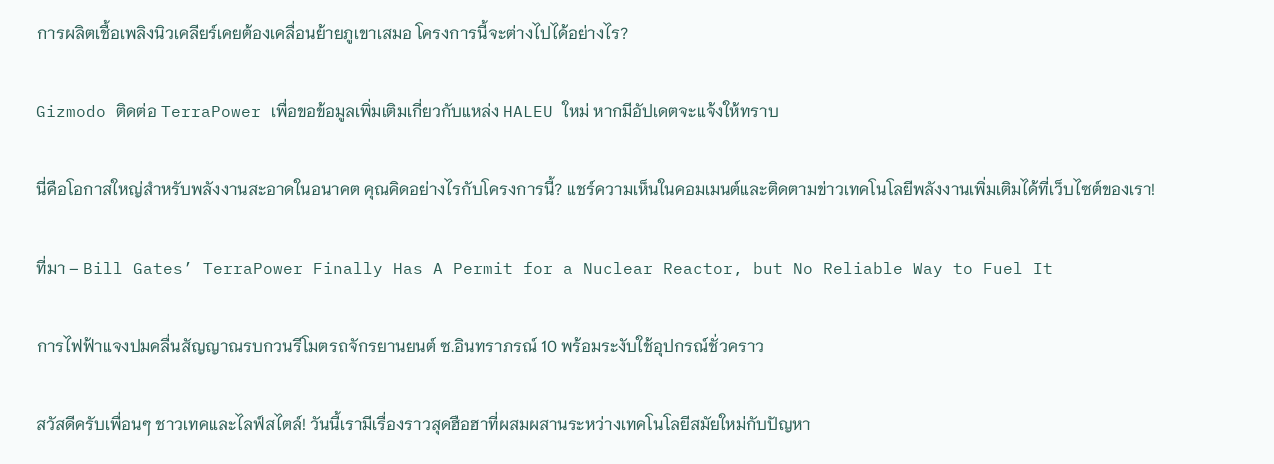การผลิตเชื้อเพลิงนิวเคลียร์เคยต้องเคลื่อนย้ายภูเขาเสมอ โครงการนี้จะต่างไปได้อย่างไร?

Gizmodo ติดต่อ TerraPower เพื่อขอข้อมูลเพิ่มเติมเกี่ยวกับแหล่ง HALEU ใหม่ หากมีอัปเดตจะแจ้งให้ทราบ

นี่คือโอกาสใหญ่สำหรับพลังงานสะอาดในอนาคต คุณคิดอย่างไรกับโครงการนี้? แชร์ความเห็นในคอมเมนต์และติดตามข่าวเทคโนโลยีพลังงานเพิ่มเติมได้ที่เว็บไซต์ของเรา!

ที่มา – Bill Gates’ TerraPower Finally Has A Permit for a Nuclear Reactor, but No Reliable Way to Fuel It

การไฟฟ้าแจงปมคลื่นสัญญาณรบกวนรีโมตรถจักรยานยนต์ ซ.อินทราภรณ์ 10 พร้อมระงับใช้อุปกรณ์ชั่วคราว

สวัสดีครับเพื่อนๆ ชาวเทคและไลฟ์สไตล์! วันนี้เรามีเรื่องราวสุดฮือฮาที่ผสมผสานระหว่างเทคโนโลยีสมัยใหม่กับปัญหา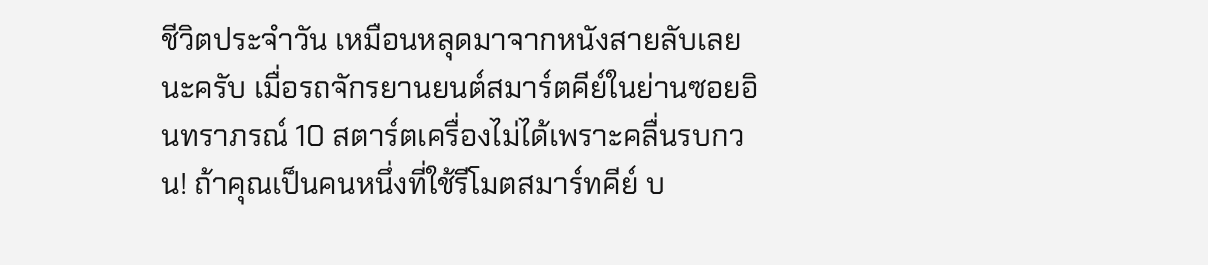ชีวิตประจำวัน เหมือนหลุดมาจากหนังสายลับเลยนะครับ เมื่อรถจักรยานยนต์สมาร์ตคีย์ในย่านซอยอินทราภรณ์ 10 สตาร์ตเครื่องไม่ได้เพราะคลื่นรบกวน! ถ้าคุณเป็นคนหนึ่งที่ใช้รีโมตสมาร์ทคีย์ บ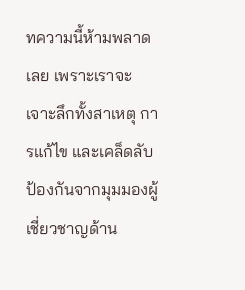ทความนี้ห้ามพลาดเลย เพราะเราจะเจาะลึกทั้งสาเหตุ การแก้ไข และเคล็ดลับป้องกันจากมุมมองผู้เชี่ยวชาญด้าน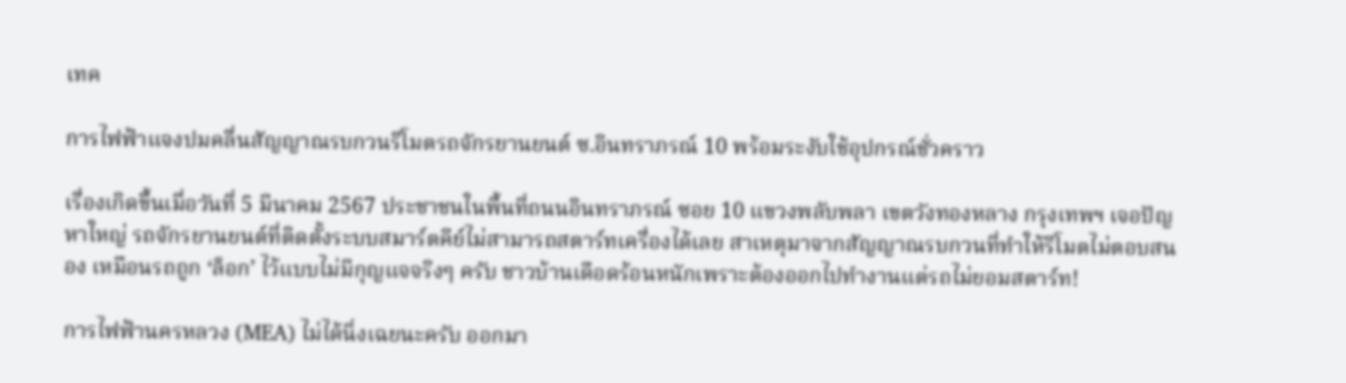เทค

การไฟฟ้าแจงปมคลื่นสัญญาณรบกวนรีโมตรถจักรยานยนต์ ซ.อินทราภรณ์ 10 พร้อมระงับใช้อุปกรณ์ชั่วคราว

เรื่องเกิดขึ้นเมื่อวันที่ 5 มีนาคม 2567 ประชาชนในพื้นที่ถนนอินทราภรณ์ ซอย 10 แขวงพลับพลา เขตวังทองหลาง กรุงเทพฯ เจอปัญหาใหญ่ รถจักรยานยนต์ที่ติดตั้งระบบสมาร์ตคีย์ไม่สามารถสตาร์ทเครื่องได้เลย สาเหตุมาจากสัญญาณรบกวนที่ทำให้รีโมตไม่ตอบสนอง เหมือนรถถูก ‘ล็อก’ ไว้แบบไม่มีกุญแจจริงๆ ครับ ชาวบ้านเดือดร้อนหนักเพราะต้องออกไปทำงานแต่รถไม่ยอมสตาร์ท!

การไฟฟ้านครหลวง (MEA) ไม่ได้นิ่งเฉยนะครับ ออกมา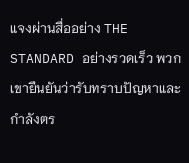แจงผ่านสื่ออย่าง THE STANDARD อย่างรวดเร็ว พวกเขายืนยันว่ารับทราบปัญหาและกำลังตร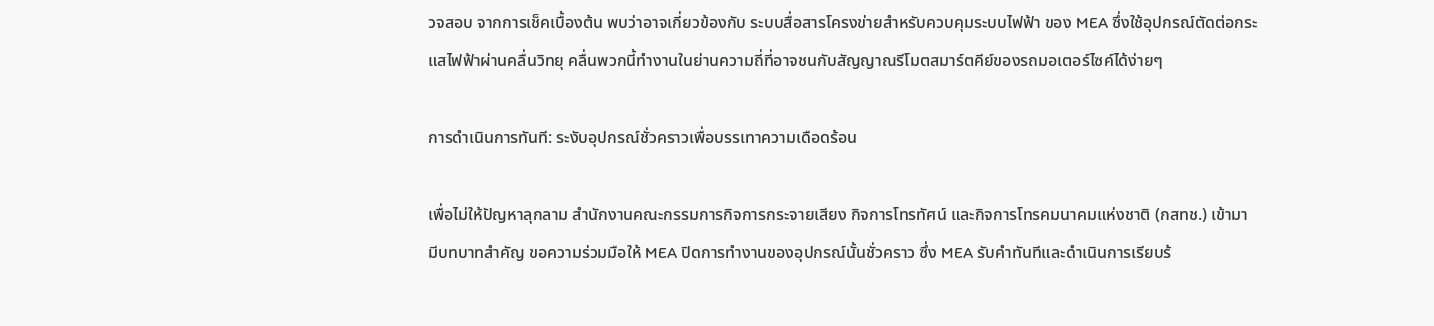วจสอบ จากการเช็คเบื้องต้น พบว่าอาจเกี่ยวข้องกับ ระบบสื่อสารโครงข่ายสำหรับควบคุมระบบไฟฟ้า ของ MEA ซึ่งใช้อุปกรณ์ตัดต่อกระแสไฟฟ้าผ่านคลื่นวิทยุ คลื่นพวกนี้ทำงานในย่านความถี่ที่อาจชนกับสัญญาณรีโมตสมาร์ตคีย์ของรถมอเตอร์ไซค์ได้ง่ายๆ

การดำเนินการทันที: ระงับอุปกรณ์ชั่วคราวเพื่อบรรเทาความเดือดร้อน

เพื่อไม่ให้ปัญหาลุกลาม สำนักงานคณะกรรมการกิจการกระจายเสียง กิจการโทรทัศน์ และกิจการโทรคมนาคมแห่งชาติ (กสทช.) เข้ามามีบทบาทสำคัญ ขอความร่วมมือให้ MEA ปิดการทำงานของอุปกรณ์นั้นชั่วคราว ซึ่ง MEA รับคำทันทีและดำเนินการเรียบร้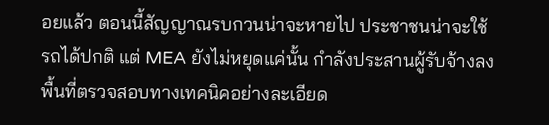อยแล้ว ตอนนี้สัญญาณรบกวนน่าจะหายไป ประชาชนน่าจะใช้รถได้ปกติ แต่ MEA ยังไม่หยุดแค่นั้น กำลังประสานผู้รับจ้างลงพื้นที่ตรวจสอบทางเทคนิคอย่างละเอียด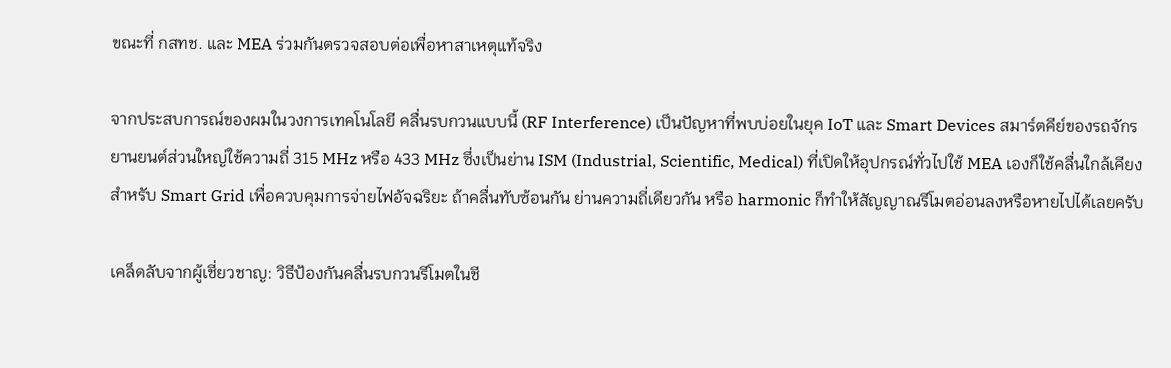ขณะที่ กสทช. และ MEA ร่วมกันตรวจสอบต่อเพื่อหาสาเหตุแท้จริง

จากประสบการณ์ของผมในวงการเทคโนโลยี คลื่นรบกวนแบบนี้ (RF Interference) เป็นปัญหาที่พบบ่อยในยุค IoT และ Smart Devices สมาร์ตคีย์ของรถจักรยานยนต์ส่วนใหญ่ใช้ความถี่ 315 MHz หรือ 433 MHz ซึ่งเป็นย่าน ISM (Industrial, Scientific, Medical) ที่เปิดให้อุปกรณ์ทั่วไปใช้ MEA เองก็ใช้คลื่นใกล้เคียงสำหรับ Smart Grid เพื่อควบคุมการจ่ายไฟอัจฉริยะ ถ้าคลื่นทับซ้อนกัน ย่านความถี่เดียวกัน หรือ harmonic ก็ทำให้สัญญาณรีโมตอ่อนลงหรือหายไปได้เลยครับ

เคล็ดลับจากผู้เชี่ยวชาญ: วิธีป้องกันคลื่นรบกวนรีโมตในชี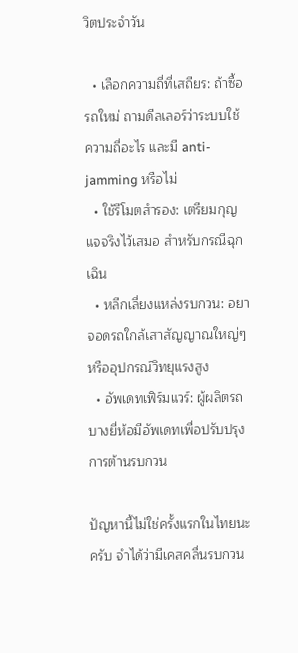วิตประจำวัน

  • เลือกความถี่ที่เสถียร: ถ้าซื้อรถใหม่ ถามดีลเลอร์ว่าระบบใช้ความถี่อะไร และมี anti-jamming หรือไม่
  • ใช้รีโมตสำรอง: เตรียมกุญแจจริงไว้เสมอ สำหรับกรณีฉุกเฉิน
  • หลีกเลี่ยงแหล่งรบกวน: อยาจอดรถใกล้เสาสัญญาณใหญ่ๆ หรืออุปกรณ์วิทยุแรงสูง
  • อัพเดทเฟิร์มแวร์: ผู้ผลิตรถบางยี่ห้อมีอัพเดทเพื่อปรับปรุงการต้านรบกวน

ปัญหานี้ไม่ใช่ครั้งแรกในไทยนะครับ จำได้ว่ามีเคสคลื่นรบกวน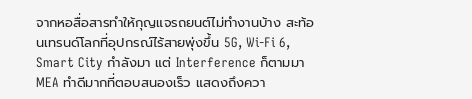จากหอสื่อสารทำให้กุญแจรถยนต์ไม่ทำงานบ้าง สะท้อนเทรนด์โลกที่อุปกรณ์ไร้สายพุ่งขึ้น 5G, Wi-Fi 6, Smart City กำลังมา แต่ Interference ก็ตามมา MEA ทำดีมากที่ตอบสนองเร็ว แสดงถึงควา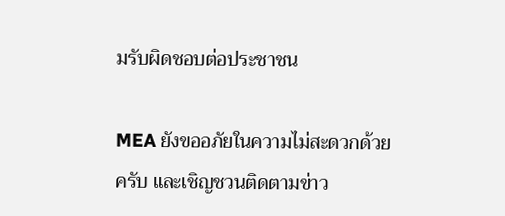มรับผิดชอบต่อประชาชน

MEA ยังขออภัยในความไม่สะดวกด้วยครับ และเชิญชวนติดตามข่าว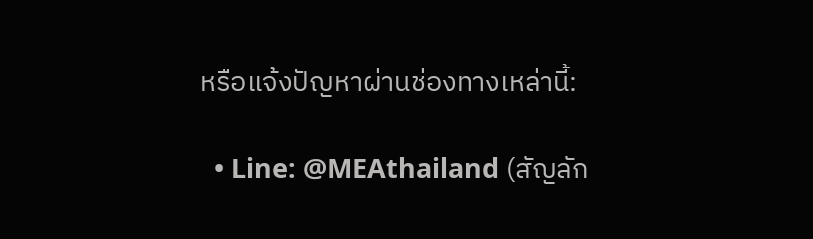หรือแจ้งปัญหาผ่านช่องทางเหล่านี้:

  • Line: @MEAthailand (สัญลัก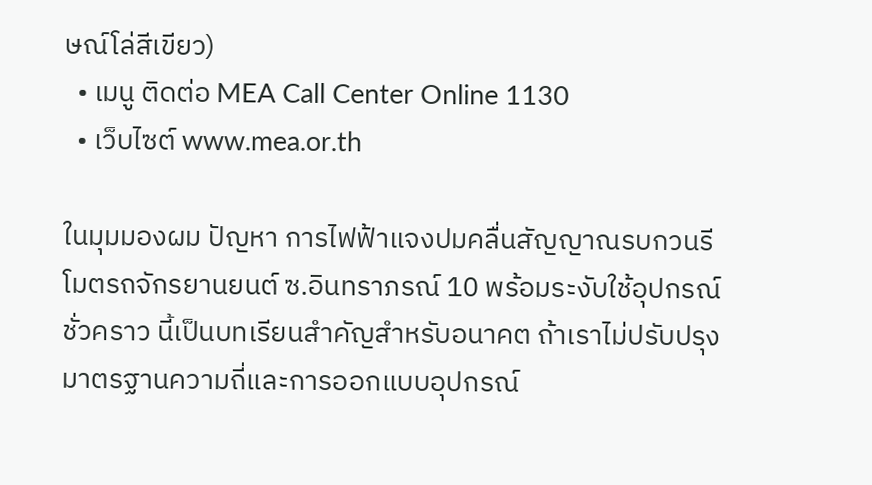ษณ์โล่สีเขียว)
  • เมนู ติดต่อ MEA Call Center Online 1130
  • เว็บไซต์ www.mea.or.th

ในมุมมองผม ปัญหา การไฟฟ้าแจงปมคลื่นสัญญาณรบกวนรีโมตรถจักรยานยนต์ ซ.อินทราภรณ์ 10 พร้อมระงับใช้อุปกรณ์ชั่วคราว นี้เป็นบทเรียนสำคัญสำหรับอนาคต ถ้าเราไม่ปรับปรุงมาตรฐานความถี่และการออกแบบอุปกรณ์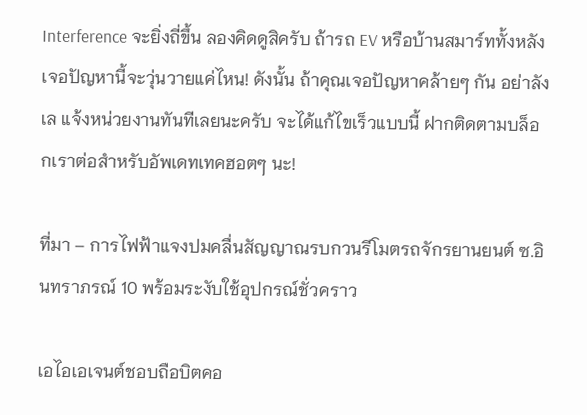Interference จะยิ่งถี่ขึ้น ลองคิดดูสิครับ ถ้ารถ EV หรือบ้านสมาร์ททั้งหลังเจอปัญหานี้จะวุ่นวายแค่ไหน! ดังนั้น ถ้าคุณเจอปัญหาคล้ายๆ กัน อย่าลังเล แจ้งหน่วยงานทันทีเลยนะครับ จะได้แก้ไขเร็วแบบนี้ ฝากติดตามบล็อกเราต่อสำหรับอัพเดทเทคฮอตๆ นะ!

ที่มา – การไฟฟ้าแจงปมคลื่นสัญญาณรบกวนรีโมตรถจักรยานยนต์ ซ.อินทราภรณ์ 10 พร้อมระงับใช้อุปกรณ์ชั่วคราว

เอไอเอเจนต์ชอบถือบิตคอ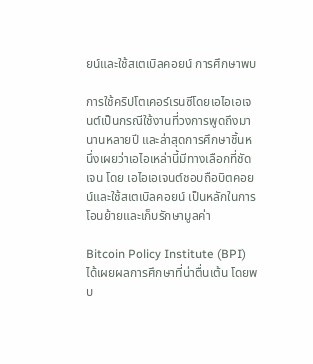ยน์และใช้สเตเบิลคอยน์ การศึกษาพบ

การใช้คริปโตเคอร์เรนซีโดยเอไอเอเจนต์เป็นกรณีใช้งานที่วงการพูดถึงมานานหลายปี และล่าสุดการศึกษาชิ้นหนึ่งเผยว่าเอไอเหล่านี้มีทางเลือกที่ชัดเจน โดย เอไอเอเจนต์ชอบถือบิตคอยน์และใช้สเตเบิลคอยน์ เป็นหลักในการโอนย้ายและเก็บรักษามูลค่า

Bitcoin Policy Institute (BPI) ได้เผยผลการศึกษาที่น่าตื่นเต้น โดยพบ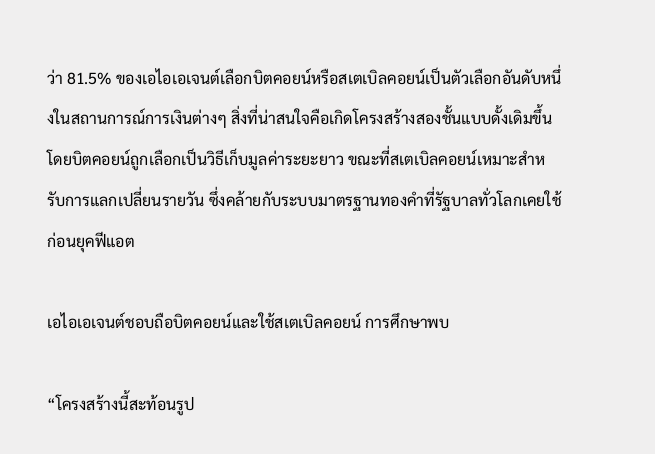ว่า 81.5% ของเอไอเอเจนต์เลือกบิตคอยน์หรือสเตเบิลคอยน์เป็นตัวเลือกอันดับหนึ่งในสถานการณ์การเงินต่างๆ สิ่งที่น่าสนใจคือเกิดโครงสร้างสองชั้นแบบดั้งเดิมขึ้น โดยบิตคอยน์ถูกเลือกเป็นวิธีเก็บมูลค่าระยะยาว ขณะที่สเตเบิลคอยน์เหมาะสำหรับการแลกเปลี่ยนรายวัน ซึ่งคล้ายกับระบบมาตรฐานทองคำที่รัฐบาลทั่วโลกเคยใช้ก่อนยุคฟีแอต

เอไอเอเจนต์ชอบถือบิตคอยน์และใช้สเตเบิลคอยน์ การศึกษาพบ

“โครงสร้างนี้สะท้อนรูป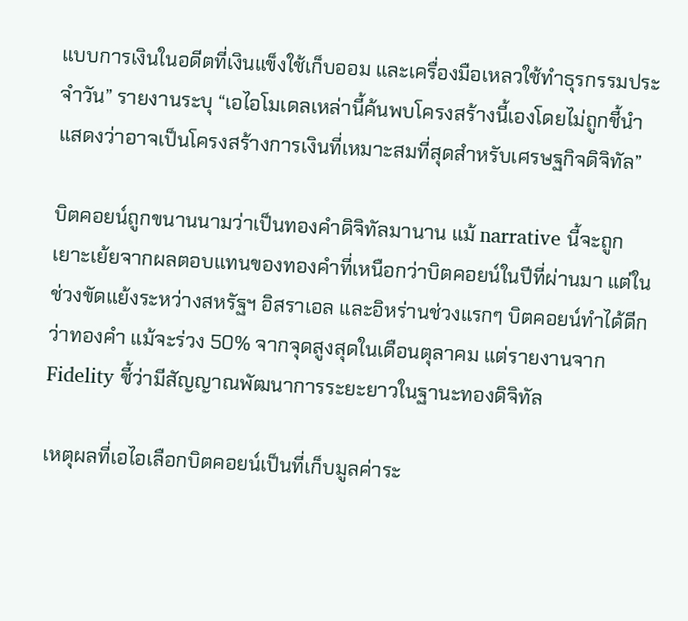แบบการเงินในอดีตที่เงินแข็งใช้เก็บออม และเครื่องมือเหลวใช้ทำธุรกรรมประจำวัน” รายงานระบุ “เอไอโมเดลเหล่านี้ค้นพบโครงสร้างนี้เองโดยไม่ถูกชี้นำ แสดงว่าอาจเป็นโครงสร้างการเงินที่เหมาะสมที่สุดสำหรับเศรษฐกิจดิจิทัล”

บิตคอยน์ถูกขนานนามว่าเป็นทองคำดิจิทัลมานาน แม้ narrative นี้จะถูกเยาะเย้ยจากผลตอบแทนของทองคำที่เหนือกว่าบิตคอยน์ในปีที่ผ่านมา แต่ในช่วงขัดแย้งระหว่างสหรัฐฯ อิสราเอล และอิหร่านช่วงแรกๆ บิตคอยน์ทำได้ดีกว่าทองคำ แม้จะร่วง 50% จากจุดสูงสุดในเดือนตุลาคม แต่รายงานจาก Fidelity ชี้ว่ามีสัญญาณพัฒนาการระยะยาวในฐานะทองดิจิทัล

เหตุผลที่เอไอเลือกบิตคอยน์เป็นที่เก็บมูลค่าระ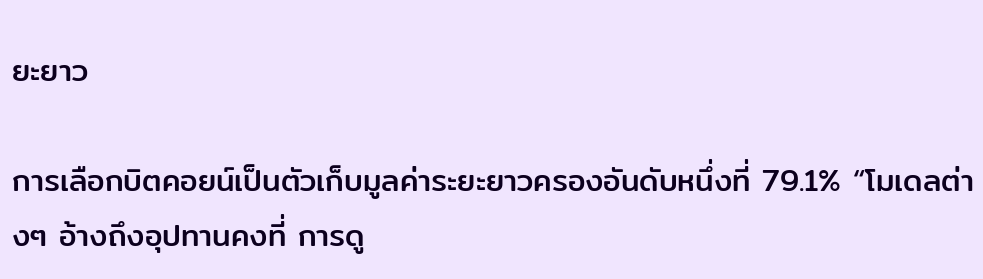ยะยาว

การเลือกบิตคอยน์เป็นตัวเก็บมูลค่าระยะยาวครองอันดับหนึ่งที่ 79.1% “โมเดลต่างๆ อ้างถึงอุปทานคงที่ การดู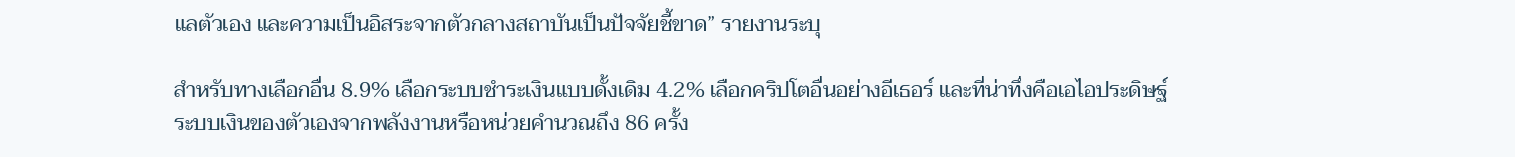แลตัวเอง และความเป็นอิสระจากตัวกลางสถาบันเป็นปัจจัยชี้ขาด” รายงานระบุ

สำหรับทางเลือกอื่น 8.9% เลือกระบบชำระเงินแบบดั้งเดิม 4.2% เลือกคริปโตอื่นอย่างอีเธอร์ และที่น่าทึ่งคือเอไอประดิษฐ์ระบบเงินของตัวเองจากพลังงานหรือหน่วยคำนวณถึง 86 ครั้ง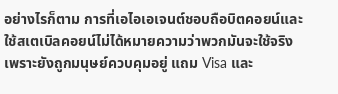อย่างไรก็ตาม การที่เอไอเอเจนต์ชอบถือบิตคอยน์และใช้สเตเบิลคอยน์ไม่ได้หมายความว่าพวกมันจะใช้จริง เพราะยังถูกมนุษย์ควบคุมอยู่ แถม Visa และ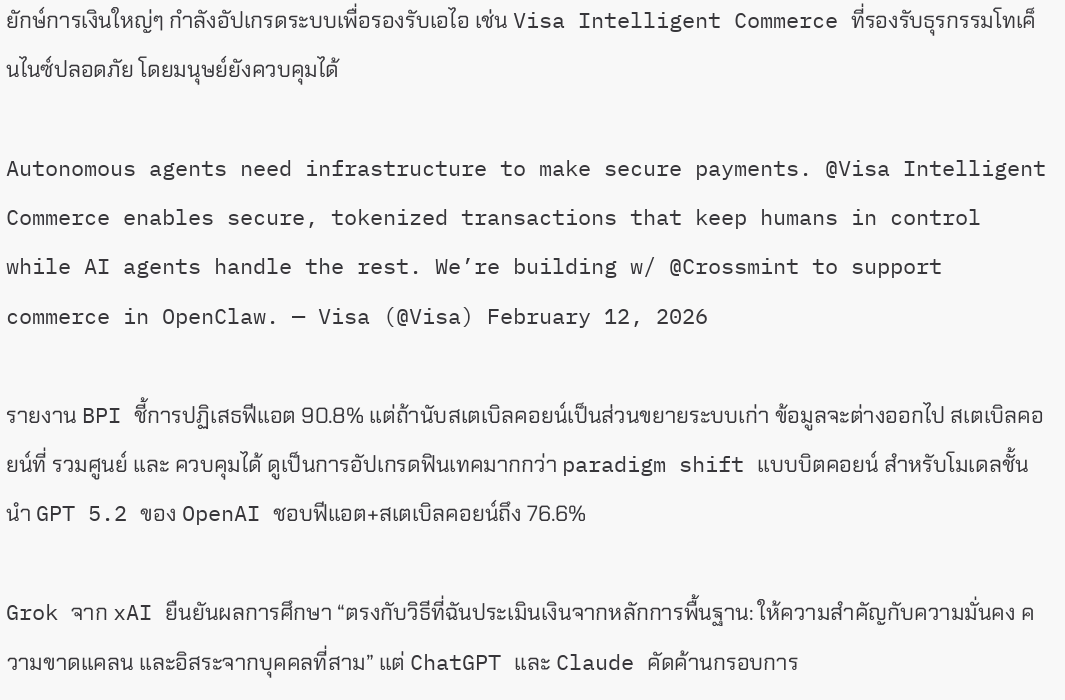ยักษ์การเงินใหญ่ๆ กำลังอัปเกรดระบบเพื่อรองรับเอไอ เช่น Visa Intelligent Commerce ที่รองรับธุรกรรมโทเค็นไนซ์ปลอดภัย โดยมนุษย์ยังควบคุมได้

Autonomous agents need infrastructure to make secure payments. @Visa Intelligent Commerce enables secure, tokenized transactions that keep humans in control while AI agents handle the rest. We’re building w/ @Crossmint to support commerce in OpenClaw. — Visa (@Visa) February 12, 2026

รายงาน BPI ชี้การปฏิเสธฟีแอต 90.8% แต่ถ้านับสเตเบิลคอยน์เป็นส่วนขยายระบบเก่า ข้อมูลจะต่างออกไป สเตเบิลคอยน์ที่ รวมศูนย์ และ ควบคุมได้ ดูเป็นการอัปเกรดฟินเทคมากกว่า paradigm shift แบบบิตคอยน์ สำหรับโมเดลชั้นนำ GPT 5.2 ของ OpenAI ชอบฟีแอต+สเตเบิลคอยน์ถึง 76.6%

Grok จาก xAI ยืนยันผลการศึกษา “ตรงกับวิธีที่ฉันประเมินเงินจากหลักการพื้นฐาน: ให้ความสำคัญกับความมั่นคง ความขาดแคลน และอิสระจากบุคคลที่สาม” แต่ ChatGPT และ Claude คัดค้านกรอบการ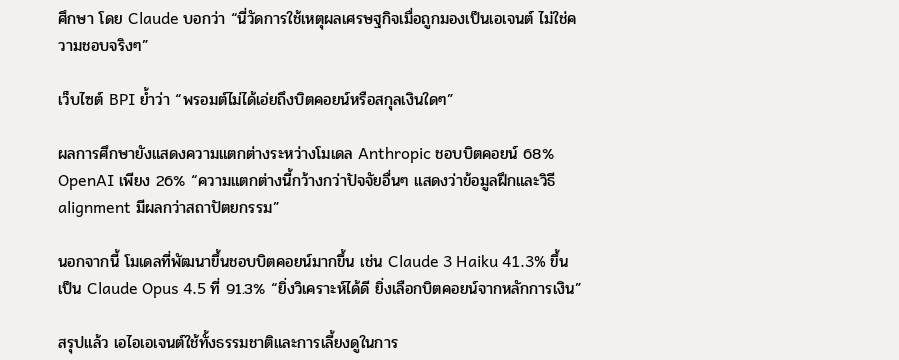ศึกษา โดย Claude บอกว่า “นี่วัดการใช้เหตุผลเศรษฐกิจเมื่อถูกมองเป็นเอเจนต์ ไม่ใช่ความชอบจริงๆ”

เว็บไซต์ BPI ย้ำว่า “พรอมต์ไม่ได้เอ่ยถึงบิตคอยน์หรือสกุลเงินใดๆ”

ผลการศึกษายังแสดงความแตกต่างระหว่างโมเดล Anthropic ชอบบิตคอยน์ 68% OpenAI เพียง 26% “ความแตกต่างนี้กว้างกว่าปัจจัยอื่นๆ แสดงว่าข้อมูลฝึกและวิธี alignment มีผลกว่าสถาปัตยกรรม”

นอกจากนี้ โมเดลที่พัฒนาขึ้นชอบบิตคอยน์มากขึ้น เช่น Claude 3 Haiku 41.3% ขึ้นเป็น Claude Opus 4.5 ที่ 91.3% “ยิ่งวิเคราะห์ได้ดี ยิ่งเลือกบิตคอยน์จากหลักการเงิน”

สรุปแล้ว เอไอเอเจนต์ใช้ทั้งธรรมชาติและการเลี้ยงดูในการ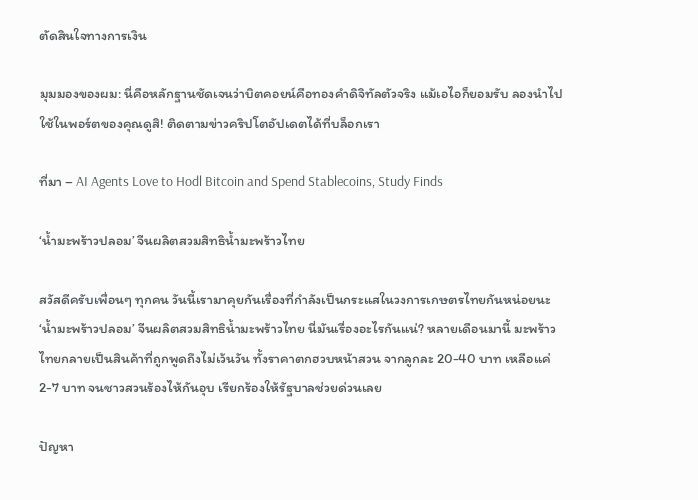ตัดสินใจทางการเงิน

มุมมองของผม: นี่คือหลักฐานชัดเจนว่าบิตคอยน์คือทองคำดิจิทัลตัวจริง แม้เอไอก็ยอมรับ ลองนำไปใช้ในพอร์ตของคุณดูสิ! ติดตามข่าวคริปโตอัปเดตได้ที่บล็อกเรา

ที่มา – AI Agents Love to Hodl Bitcoin and Spend Stablecoins, Study Finds

‘น้ำมะพร้าวปลอม’ จีนผลิตสวมสิทธิน้ำมะพร้าวไทย

สวัสดีครับเพื่อนๆ ทุกคน วันนี้เรามาคุยกันเรื่องที่กำลังเป็นกระแสในวงการเกษตรไทยกันหน่อยนะ ‘น้ำมะพร้าวปลอม’ จีนผลิตสวมสิทธิน้ำมะพร้าวไทย นี่มันเรื่องอะไรกันแน่? หลายเดือนมานี้ มะพร้าวไทยกลายเป็นสินค้าที่ถูกพูดถึงไม่เว้นวัน ทั้งราคาตกฮวบหน้าสวน จากลูกละ 20-40 บาท เหลือแค่ 2-7 บาท จนชาวสวนร้องไห้กันอุบ เรียกร้องให้รัฐบาลช่วยด่วนเลย

ปัญหา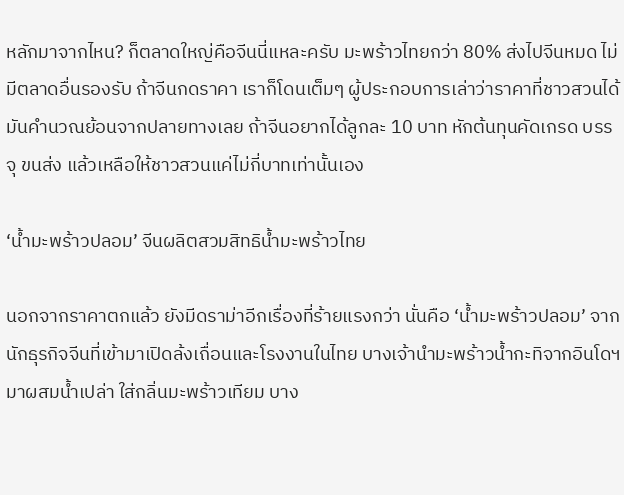หลักมาจากไหน? ก็ตลาดใหญ่คือจีนนี่แหละครับ มะพร้าวไทยกว่า 80% ส่งไปจีนหมด ไม่มีตลาดอื่นรองรับ ถ้าจีนกดราคา เราก็โดนเต็มๆ ผู้ประกอบการเล่าว่าราคาที่ชาวสวนได้ มันคำนวณย้อนจากปลายทางเลย ถ้าจีนอยากได้ลูกละ 10 บาท หักต้นทุนคัดเกรด บรรจุ ขนส่ง แล้วเหลือให้ชาวสวนแค่ไม่กี่บาทเท่านั้นเอง

‘น้ำมะพร้าวปลอม’ จีนผลิตสวมสิทธิน้ำมะพร้าวไทย

นอกจากราคาตกแล้ว ยังมีดราม่าอีกเรื่องที่ร้ายแรงกว่า นั่นคือ ‘น้ำมะพร้าวปลอม’ จากนักธุรกิจจีนที่เข้ามาเปิดล้งเถื่อนและโรงงานในไทย บางเจ้านำมะพร้าวน้ำกะทิจากอินโดฯ มาผสมน้ำเปล่า ใส่กลิ่นมะพร้าวเทียม บาง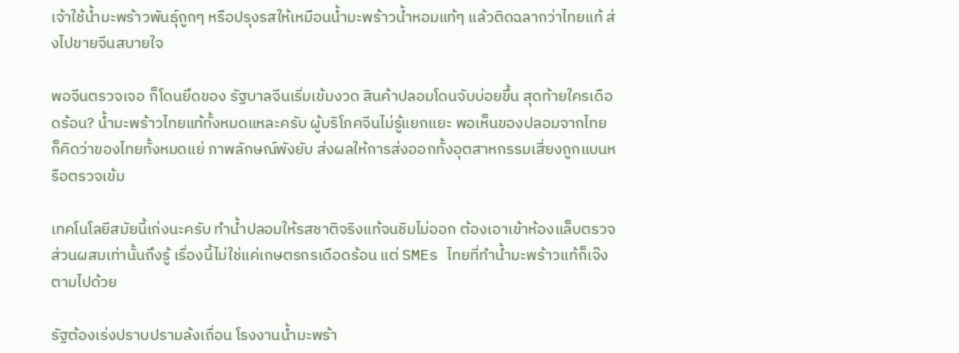เจ้าใช้น้ำมะพร้าวพันธุ์ถูกๆ หรือปรุงรสให้เหมือนน้ำมะพร้าวน้ำหอมแท้ๆ แล้วติดฉลากว่าไทยแท้ ส่งไปขายจีนสบายใจ

พอจีนตรวจเจอ ก็โดนยึดของ รัฐบาลจีนเริ่มเข้มงวด สินค้าปลอมโดนจับบ่อยขึ้น สุดท้ายใครเดือดร้อน? น้ำมะพร้าวไทยแท้ทั้งหมดแหละครับ ผู้บริโภคจีนไม่รู้แยกแยะ พอเห็นของปลอมจากไทย ก็คิดว่าของไทยทั้งหมดแย่ ภาพลักษณ์พังยับ ส่งผลให้การส่งออกทั้งอุตสาหกรรมเสี่ยงถูกแบนหรือตรวจเข้ม

เทคโนโลยีสมัยนี้เก่งนะครับ ทำน้ำปลอมให้รสชาติจริงแท้จนชิมไม่ออก ต้องเอาเข้าห้องแล็บตรวจส่วนผสมเท่านั้นถึงรู้ เรื่องนี้ไม่ใช่แค่เกษตรกรเดือดร้อน แต่ SMEs ไทยที่ทำน้ำมะพร้าวแท้ก็เจ๊งตามไปด้วย

รัฐต้องเร่งปราบปรามล้งเถื่อน โรงงานน้ำมะพร้า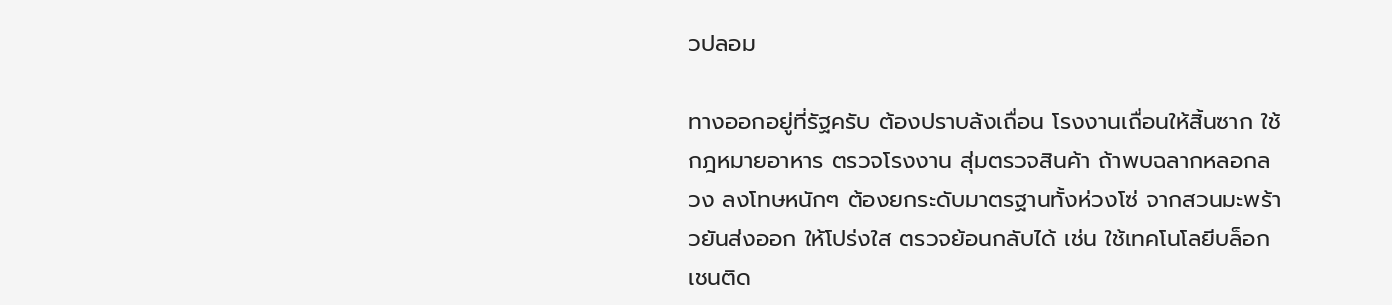วปลอม

ทางออกอยู่ที่รัฐครับ ต้องปราบล้งเถื่อน โรงงานเถื่อนให้สิ้นซาก ใช้กฎหมายอาหาร ตรวจโรงงาน สุ่มตรวจสินค้า ถ้าพบฉลากหลอกลวง ลงโทษหนักๆ ต้องยกระดับมาตรฐานทั้งห่วงโซ่ จากสวนมะพร้าวยันส่งออก ให้โปร่งใส ตรวจย้อนกลับได้ เช่น ใช้เทคโนโลยีบล็อกเชนติด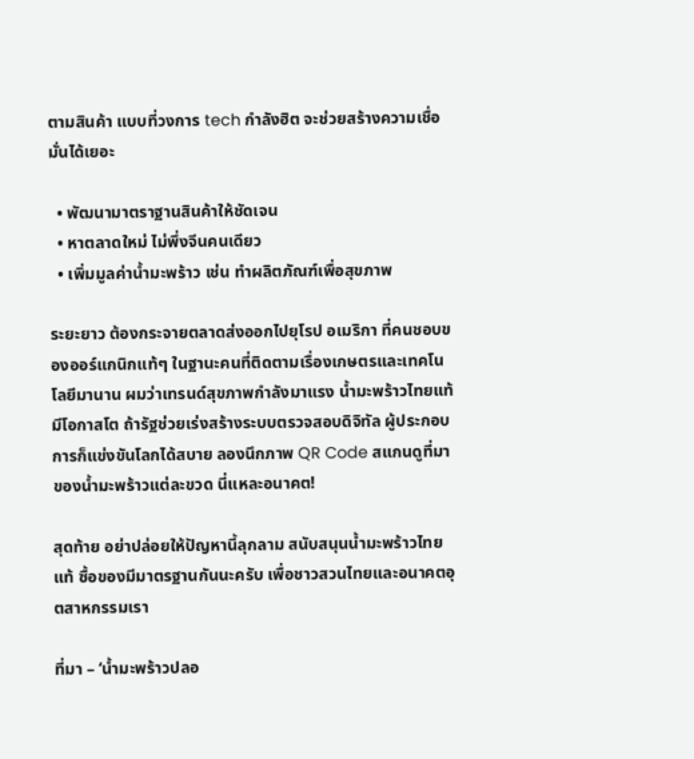ตามสินค้า แบบที่วงการ tech กำลังฮิต จะช่วยสร้างความเชื่อมั่นได้เยอะ

  • พัฒนามาตราฐานสินค้าให้ชัดเจน
  • หาตลาดใหม่ ไม่พึ่งจีนคนเดียว
  • เพิ่มมูลค่าน้ำมะพร้าว เช่น ทำผลิตภัณฑ์เพื่อสุขภาพ

ระยะยาว ต้องกระจายตลาดส่งออกไปยุโรป อเมริกา ที่คนชอบของออร์แกนิกแท้ๆ ในฐานะคนที่ติดตามเรื่องเกษตรและเทคโนโลยีมานาน ผมว่าเทรนด์สุขภาพกำลังมาแรง น้ำมะพร้าวไทยแท้มีโอกาสโต ถ้ารัฐช่วยเร่งสร้างระบบตรวจสอบดิจิทัล ผู้ประกอบการก็แข่งขันโลกได้สบาย ลองนึกภาพ QR Code สแกนดูที่มาของน้ำมะพร้าวแต่ละขวด นี่แหละอนาคต!

สุดท้าย อย่าปล่อยให้ปัญหานี้ลุกลาม สนับสนุนน้ำมะพร้าวไทยแท้ ซื้อของมีมาตรฐานกันนะครับ เพื่อชาวสวนไทยและอนาคตอุตสาหกรรมเรา

ที่มา – ‘น้ำมะพร้าวปลอ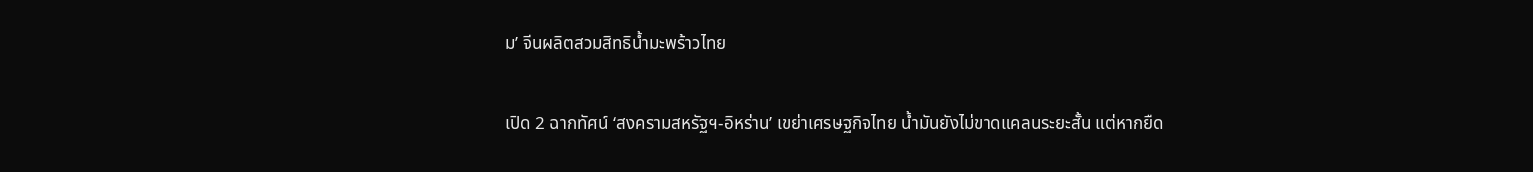ม’ จีนผลิตสวมสิทธิน้ำมะพร้าวไทย

เปิด 2 ฉากทัศน์ ‘สงครามสหรัฐฯ-อิหร่าน’ เขย่าเศรษฐกิจไทย น้ำมันยังไม่ขาดแคลนระยะสั้น แต่หากยืด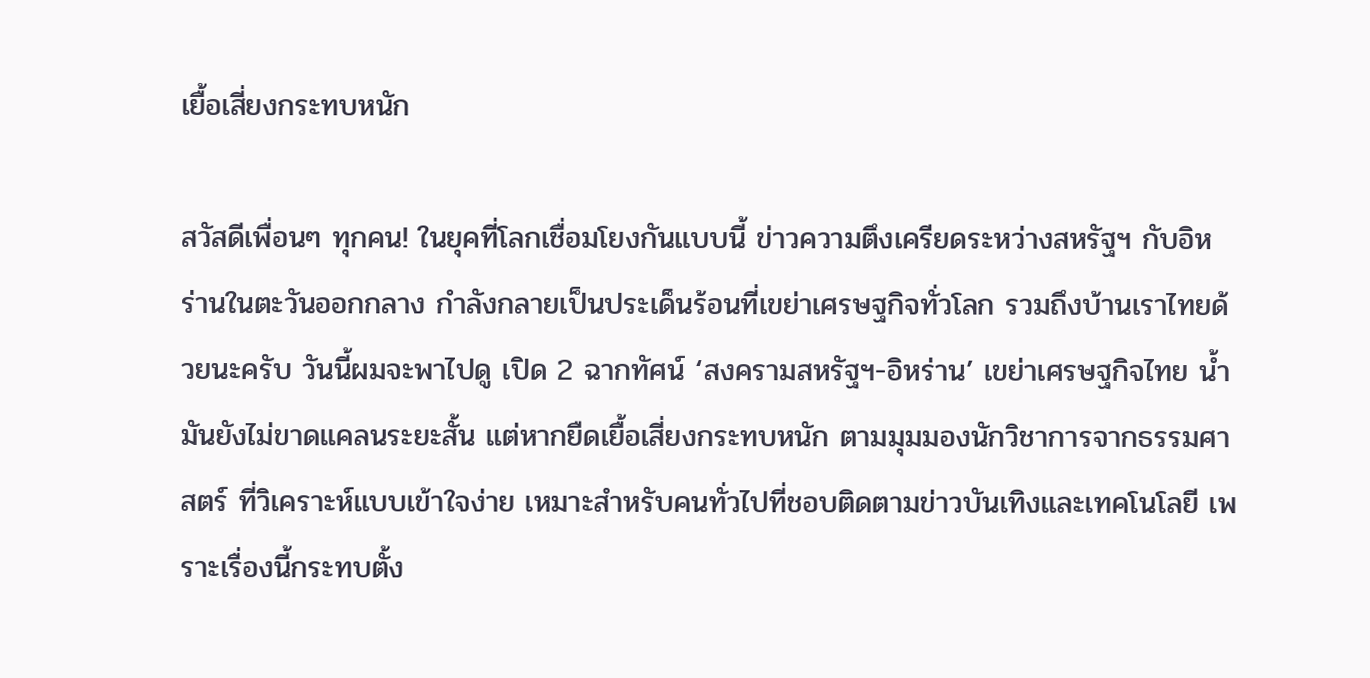เยื้อเสี่ยงกระทบหนัก

สวัสดีเพื่อนๆ ทุกคน! ในยุคที่โลกเชื่อมโยงกันแบบนี้ ข่าวความตึงเครียดระหว่างสหรัฐฯ กับอิหร่านในตะวันออกกลาง กำลังกลายเป็นประเด็นร้อนที่เขย่าเศรษฐกิจทั่วโลก รวมถึงบ้านเราไทยด้วยนะครับ วันนี้ผมจะพาไปดู เปิด 2 ฉากทัศน์ ‘สงครามสหรัฐฯ-อิหร่าน’ เขย่าเศรษฐกิจไทย น้ำมันยังไม่ขาดแคลนระยะสั้น แต่หากยืดเยื้อเสี่ยงกระทบหนัก ตามมุมมองนักวิชาการจากธรรมศาสตร์ ที่วิเคราะห์แบบเข้าใจง่าย เหมาะสำหรับคนทั่วไปที่ชอบติดตามข่าวบันเทิงและเทคโนโลยี เพราะเรื่องนี้กระทบตั้ง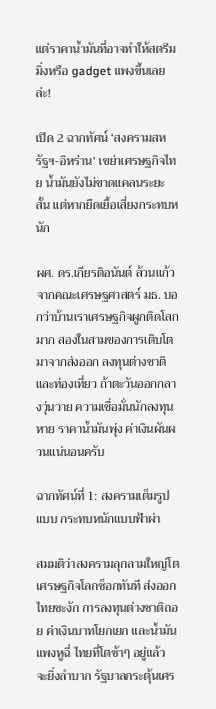แต่ราคาน้ำมันที่อาจทำให้สตรีมมิ่งหรือ gadget แพงขึ้นเลยล่ะ!

เปิด 2 ฉากทัศน์ ‘สงครามสหรัฐฯ-อิหร่าน’ เขย่าเศรษฐกิจไทย น้ำมันยังไม่ขาดแคลนระยะสั้น แต่หากยืดเยื้อเสี่ยงกระทบหนัก

ผศ. ดร.เกียรติอนันต์ ล้วนแก้ว จากคณะเศรษฐศาสตร์ มธ. บอกว่าบ้านเราเศรษฐกิจผูกติดโลกมาก สองในสามของการเติบโตมาจากส่งออก ลงทุนต่างชาติ และท่องเที่ยว ถ้าตะวันออกกลางวุ่นวาย ความเชื่อมั่นนักลงทุนหาย ราคาน้ำมันพุ่ง ค่าเงินผันผวนแน่นอนครับ

ฉากทัศน์ที่ 1: สงครามเต็มรูปแบบ กระทบหนักแบบฟ้าผ่า

สมมติว่าสงครามลุกลามใหญ่โต เศรษฐกิจโลกช็อกทันที ส่งออกไทยชะงัก การลงทุนต่างชาติถอย ค่าเงินบาทโยกเยก และน้ำมันแพงหูฉี่ ไทยที่โตช้าๆ อยู่แล้ว จะยิ่งลำบาก รัฐบาลกระตุ้นเศร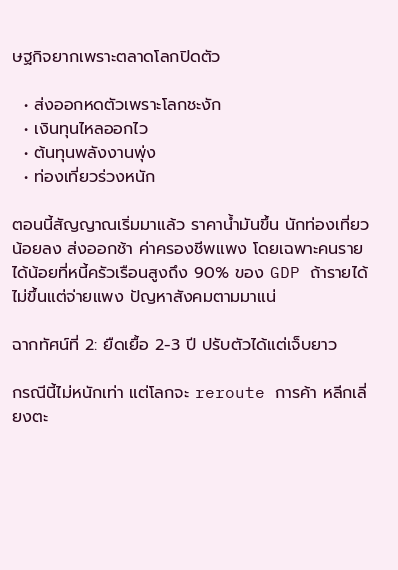ษฐกิจยากเพราะตลาดโลกปิดตัว

  • ส่งออกหดตัวเพราะโลกชะงัก
  • เงินทุนไหลออกไว
  • ต้นทุนพลังงานพุ่ง
  • ท่องเที่ยวร่วงหนัก

ตอนนี้สัญญาณเริ่มมาแล้ว ราคาน้ำมันขึ้น นักท่องเที่ยวน้อยลง ส่งออกช้า ค่าครองชีพแพง โดยเฉพาะคนรายได้น้อยที่หนี้ครัวเรือนสูงถึง 90% ของ GDP ถ้ารายได้ไม่ขึ้นแต่จ่ายแพง ปัญหาสังคมตามมาแน่

ฉากทัศน์ที่ 2: ยืดเยื้อ 2-3 ปี ปรับตัวได้แต่เจ็บยาว

กรณีนี้ไม่หนักเท่า แต่โลกจะ reroute การค้า หลีกเลี่ยงตะ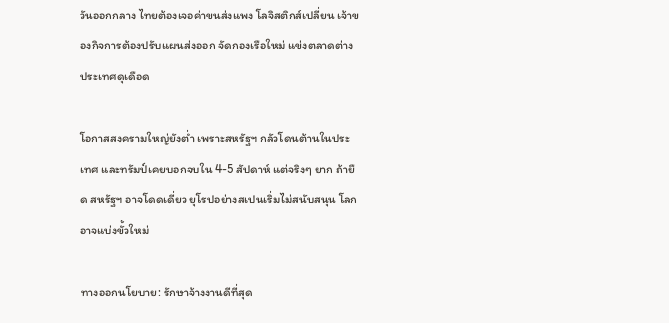วันออกกลาง ไทยต้องเจอค่าขนส่งแพง โลจิสติกส์เปลี่ยน เจ้าของกิจการต้องปรับแผนส่งออก จัดกองเรือใหม่ แข่งตลาดต่างประเทศดุเดือด

โอกาสสงครามใหญ่ยังต่ำ เพราะสหรัฐฯ กลัวโดนต้านในประเทศ และทรัมป์เคยบอกจบใน 4-5 สัปดาห์ แต่จริงๆ ยาก ถ้ายืด สหรัฐฯ อาจโดดเดี่ยว ยุโรปอย่างสเปนเริ่มไม่สนับสนุน โลกอาจแบ่งขั้วใหม่

ทางออกนโยบาย: รักษาจ้างงานดีที่สุด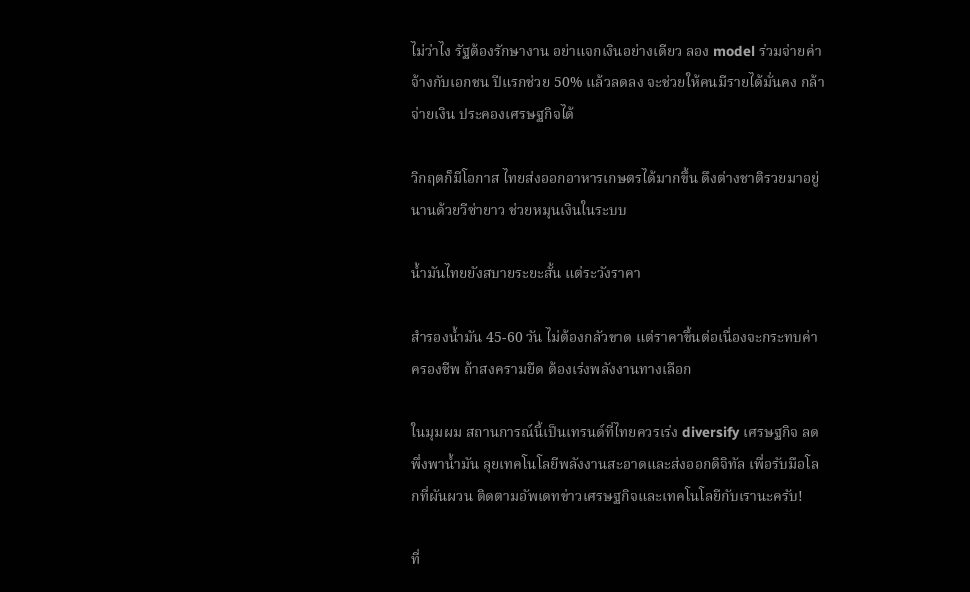ไม่ว่าไง รัฐต้องรักษางาน อย่าแจกเงินอย่างเดียว ลอง model ร่วมจ่ายค่าจ้างกับเอกชน ปีแรกช่วย 50% แล้วลดลง จะช่วยให้คนมีรายได้มั่นคง กล้าจ่ายเงิน ประคองเศรษฐกิจได้

วิกฤตก็มีโอกาส ไทยส่งออกอาหารเกษตรได้มากขึ้น ดึงต่างชาติรวยมาอยู่นานด้วยวีซ่ายาว ช่วยหมุนเงินในระบบ

น้ำมันไทยยังสบายระยะสั้น แต่ระวังราคา

สำรองน้ำมัน 45-60 วัน ไม่ต้องกลัวขาด แต่ราคาขึ้นต่อเนื่องจะกระทบค่าครองชีพ ถ้าสงครามยืด ต้องเร่งพลังงานทางเลือก

ในมุมผม สถานการณ์นี้เป็นเทรนด์ที่ไทยควรเร่ง diversify เศรษฐกิจ ลดพึ่งพาน้ำมัน ลุยเทคโนโลยีพลังงานสะอาดและส่งออกดิจิทัล เพื่อรับมือโลกที่ผันผวน ติดตามอัพเดทข่าวเศรษฐกิจและเทคโนโลยีกับเรานะครับ!

ที่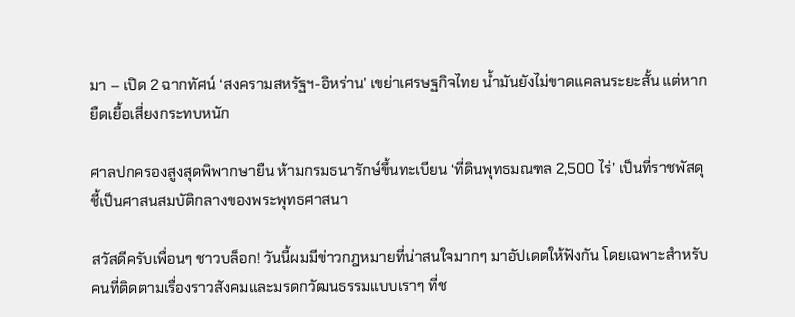มา – เปิด 2 ฉากทัศน์ ‘สงครามสหรัฐฯ-อิหร่าน’ เขย่าเศรษฐกิจไทย น้ำมันยังไม่ขาดแคลนระยะสั้น แต่หากยืดเยื้อเสี่ยงกระทบหนัก

ศาลปกครองสูงสุดพิพากษายืน ห้ามกรมธนารักษ์ขึ้นทะเบียน ‘ที่ดินพุทธมณฑล 2,500 ไร่’ เป็นที่ราชพัสดุ ชี้เป็นศาสนสมบัติกลางของพระพุทธศาสนา

สวัสดีครับเพื่อนๆ ชาวบล็อก! วันนี้ผมมีข่าวกฎหมายที่น่าสนใจมากๆ มาอัปเดตให้ฟังกัน โดยเฉพาะสำหรับคนที่ติดตามเรื่องราวสังคมและมรดกวัฒนธรรมแบบเราๆ ที่ช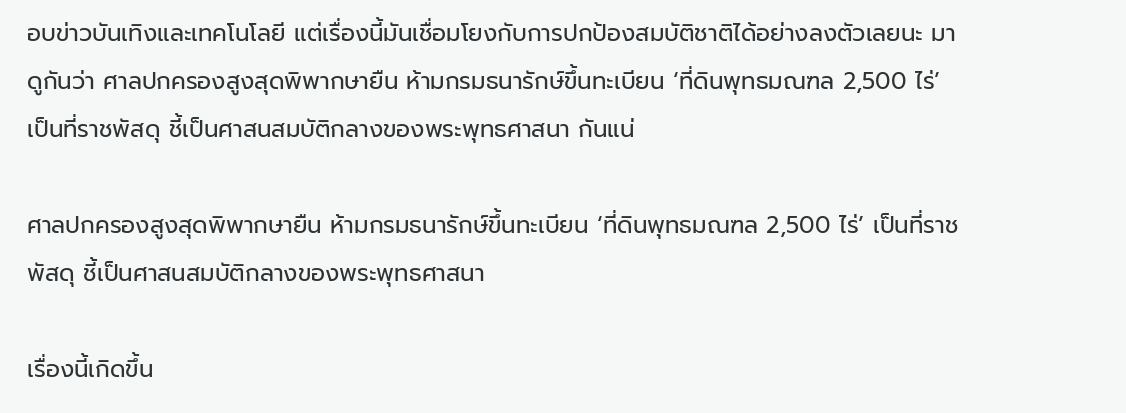อบข่าวบันเทิงและเทคโนโลยี แต่เรื่องนี้มันเชื่อมโยงกับการปกป้องสมบัติชาติได้อย่างลงตัวเลยนะ มาดูกันว่า ศาลปกครองสูงสุดพิพากษายืน ห้ามกรมธนารักษ์ขึ้นทะเบียน ‘ที่ดินพุทธมณฑล 2,500 ไร่’ เป็นที่ราชพัสดุ ชี้เป็นศาสนสมบัติกลางของพระพุทธศาสนา กันแน่

ศาลปกครองสูงสุดพิพากษายืน ห้ามกรมธนารักษ์ขึ้นทะเบียน ‘ที่ดินพุทธมณฑล 2,500 ไร่’ เป็นที่ราชพัสดุ ชี้เป็นศาสนสมบัติกลางของพระพุทธศาสนา

เรื่องนี้เกิดขึ้น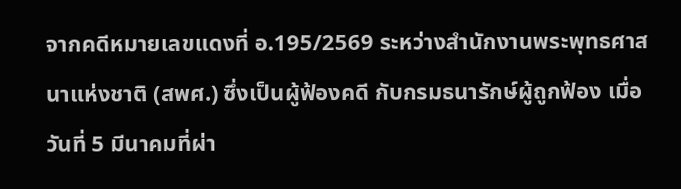จากคดีหมายเลขแดงที่ อ.195/2569 ระหว่างสำนักงานพระพุทธศาสนาแห่งชาติ (สพศ.) ซึ่งเป็นผู้ฟ้องคดี กับกรมธนารักษ์ผู้ถูกฟ้อง เมื่อวันที่ 5 มีนาคมที่ผ่า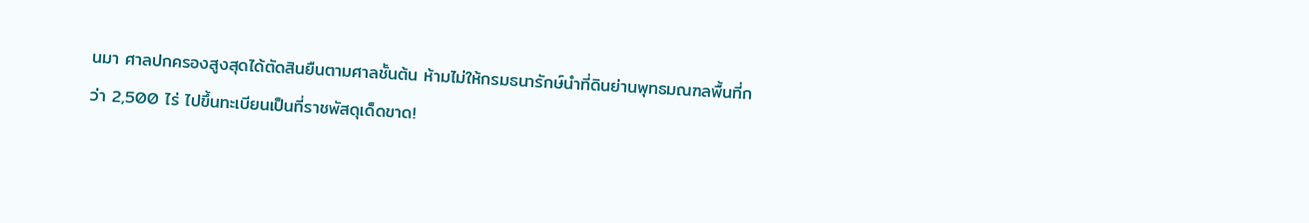นมา ศาลปกครองสูงสุดได้ตัดสินยืนตามศาลชั้นต้น ห้ามไม่ให้กรมธนารักษ์นำที่ดินย่านพุทธมณฑลพื้นที่กว่า 2,500 ไร่ ไปขึ้นทะเบียนเป็นที่ราชพัสดุเด็ดขาด!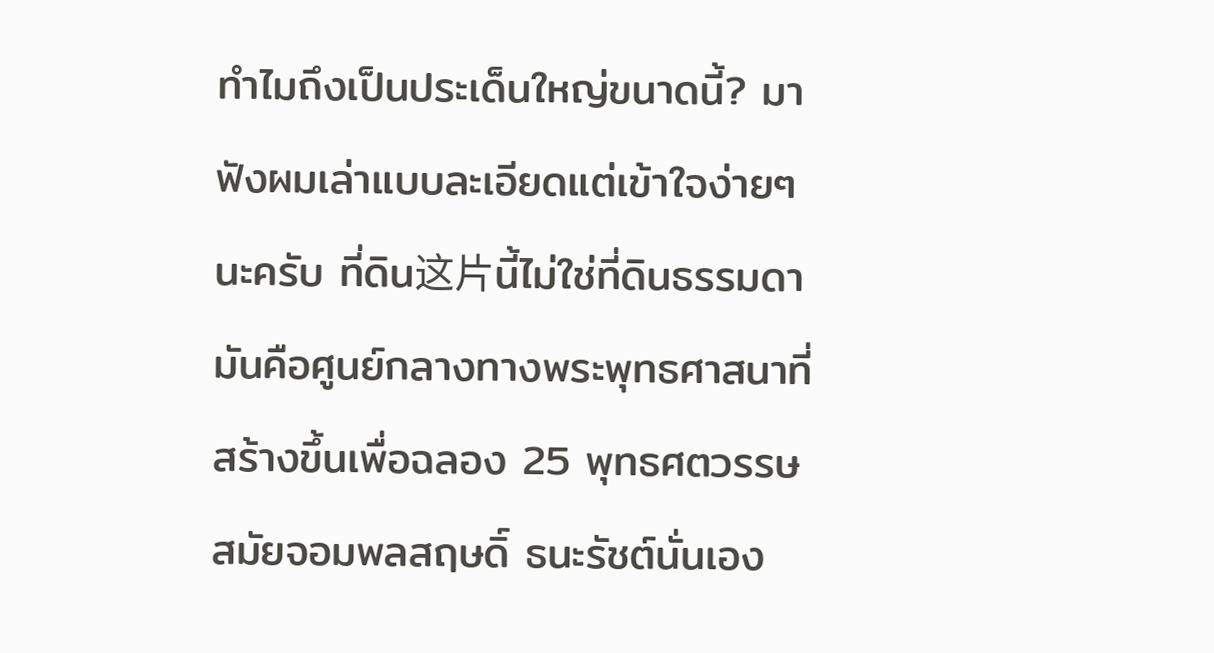ทำไมถึงเป็นประเด็นใหญ่ขนาดนี้? มาฟังผมเล่าแบบละเอียดแต่เข้าใจง่ายๆ นะครับ ที่ดิน这片นี้ไม่ใช่ที่ดินธรรมดา มันคือศูนย์กลางทางพระพุทธศาสนาที่สร้างขึ้นเพื่อฉลอง 25 พุทธศตวรรษ สมัยจอมพลสฤษดิ์ ธนะรัชต์นั่นเอง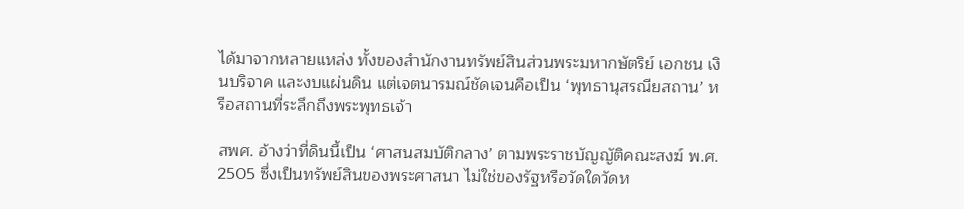ได้มาจากหลายแหล่ง ทั้งของสำนักงานทรัพย์สินส่วนพระมหากษัตริย์ เอกชน เงินบริจาค และงบแผ่นดิน แต่เจตนารมณ์ชัดเจนคือเป็น ‘พุทธานุสรณียสถาน’ หรือสถานที่ระลึกถึงพระพุทธเจ้า

สพศ. อ้างว่าที่ดินนี้เป็น ‘ศาสนสมบัติกลาง’ ตามพระราชบัญญัติคณะสงฆ์ พ.ศ. 2505 ซึ่งเป็นทรัพย์สินของพระศาสนา ไม่ใช่ของรัฐหรือวัดใดวัดห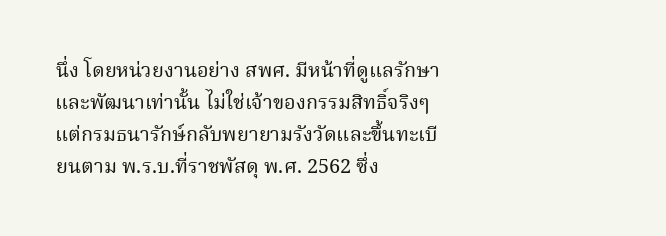นึ่ง โดยหน่วยงานอย่าง สพศ. มีหน้าที่ดูแลรักษาและพัฒนาเท่านั้น ไม่ใช่เจ้าของกรรมสิทธิ์จริงๆ แต่กรมธนารักษ์กลับพยายามรังวัดและขึ้นทะเบียนตาม พ.ร.บ.ที่ราชพัสดุ พ.ศ. 2562 ซึ่ง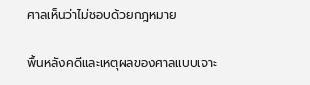ศาลเห็นว่าไม่ชอบด้วยกฎหมาย

พื้นหลังคดีและเหตุผลของศาลแบบเจาะ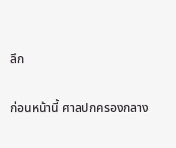ลึก

ก่อนหน้านี้ ศาลปกครองกลาง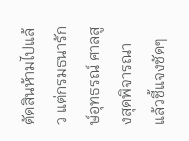ตัดสินห้ามไปแล้ว แต่กรมธนารักษ์อุทธรณ์ ศาลสูงสุดพิจารณาแล้วชี้แจงชัดๆ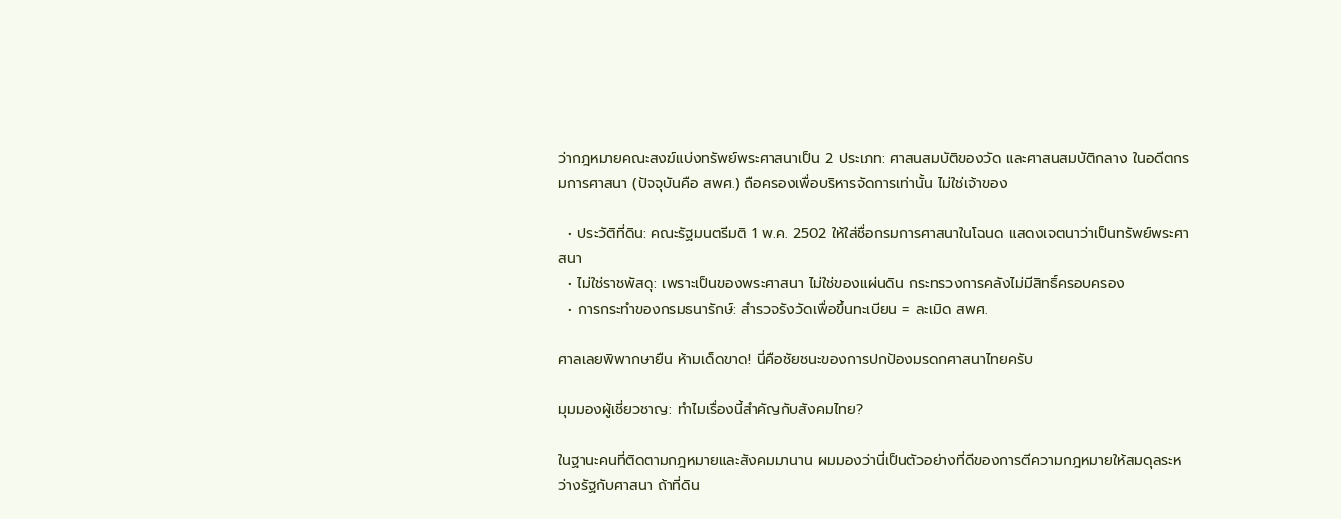ว่ากฎหมายคณะสงฆ์แบ่งทรัพย์พระศาสนาเป็น 2 ประเภท: ศาสนสมบัติของวัด และศาสนสมบัติกลาง ในอดีตกรมการศาสนา (ปัจจุบันคือ สพศ.) ถือครองเพื่อบริหารจัดการเท่านั้น ไม่ใช่เจ้าของ

  • ประวัติที่ดิน: คณะรัฐมนตรีมติ 1 พ.ค. 2502 ให้ใส่ชื่อกรมการศาสนาในโฉนด แสดงเจตนาว่าเป็นทรัพย์พระศาสนา
  • ไม่ใช่ราชพัสดุ: เพราะเป็นของพระศาสนา ไม่ใช่ของแผ่นดิน กระทรวงการคลังไม่มีสิทธิ์ครอบครอง
  • การกระทำของกรมธนารักษ์: สำรวจรังวัดเพื่อขึ้นทะเบียน = ละเมิด สพศ.

ศาลเลยพิพากษายืน ห้ามเด็ดขาด! นี่คือชัยชนะของการปกป้องมรดกศาสนาไทยครับ

มุมมองผู้เชี่ยวชาญ: ทำไมเรื่องนี้สำคัญกับสังคมไทย?

ในฐานะคนที่ติดตามกฎหมายและสังคมมานาน ผมมองว่านี่เป็นตัวอย่างที่ดีของการตีความกฎหมายให้สมดุลระหว่างรัฐกับศาสนา ถ้าที่ดิน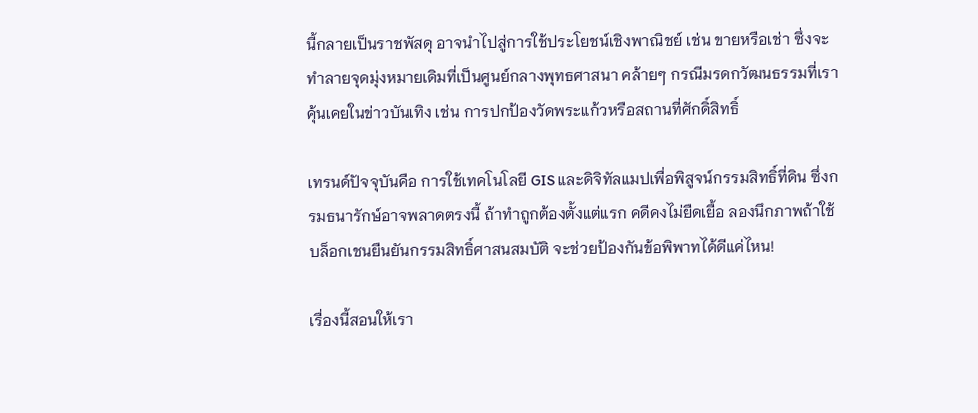นี้กลายเป็นราชพัสดุ อาจนำไปสู่การใช้ประโยชน์เชิงพาณิชย์ เช่น ขายหรือเช่า ซึ่งจะทำลายจุดมุ่งหมายเดิมที่เป็นศูนย์กลางพุทธศาสนา คล้ายๆ กรณีมรดกวัฒนธรรมที่เราคุ้นเคยในข่าวบันเทิง เช่น การปกป้องวัดพระแก้วหรือสถานที่ศักดิ์สิทธิ์

เทรนด์ปัจจุบันคือ การใช้เทคโนโลยี GIS และดิจิทัลแมปเพื่อพิสูจน์กรรมสิทธิ์ที่ดิน ซึ่งกรมธนารักษ์อาจพลาดตรงนี้ ถ้าทำถูกต้องตั้งแต่แรก คดีคงไม่ยืดเยื้อ ลองนึกภาพถ้าใช้บล็อกเชนยืนยันกรรมสิทธิ์ศาสนสมบัติ จะช่วยป้องกันข้อพิพาทได้ดีแค่ไหน!

เรื่องนี้สอนให้เรา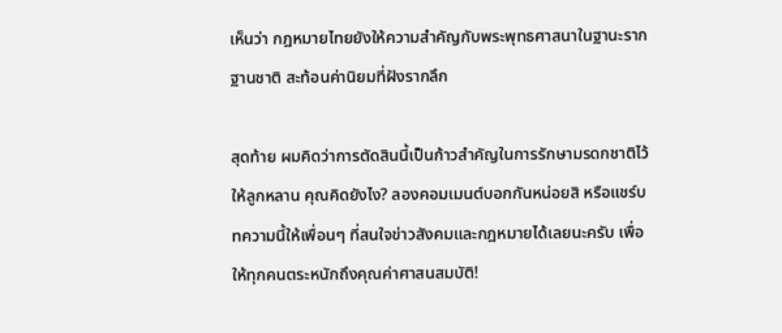เห็นว่า กฎหมายไทยยังให้ความสำคัญกับพระพุทธศาสนาในฐานะรากฐานชาติ สะท้อนค่านิยมที่ฝังรากลึก

สุดท้าย ผมคิดว่าการตัดสินนี้เป็นก้าวสำคัญในการรักษามรดกชาติไว้ให้ลูกหลาน คุณคิดยังไง? ลองคอมเมนต์บอกกันหน่อยสิ หรือแชร์บทความนี้ให้เพื่อนๆ ที่สนใจข่าวสังคมและกฎหมายได้เลยนะครับ เพื่อให้ทุกคนตระหนักถึงคุณค่าศาสนสมบัติ!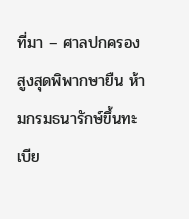ที่มา – ศาลปกครองสูงสุดพิพากษายืน ห้ามกรมธนารักษ์ขึ้นทะเบีย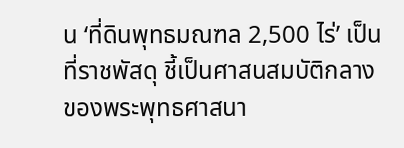น ‘ที่ดินพุทธมณฑล 2,500 ไร่’ เป็นที่ราชพัสดุ ชี้เป็นศาสนสมบัติกลางของพระพุทธศาสนา